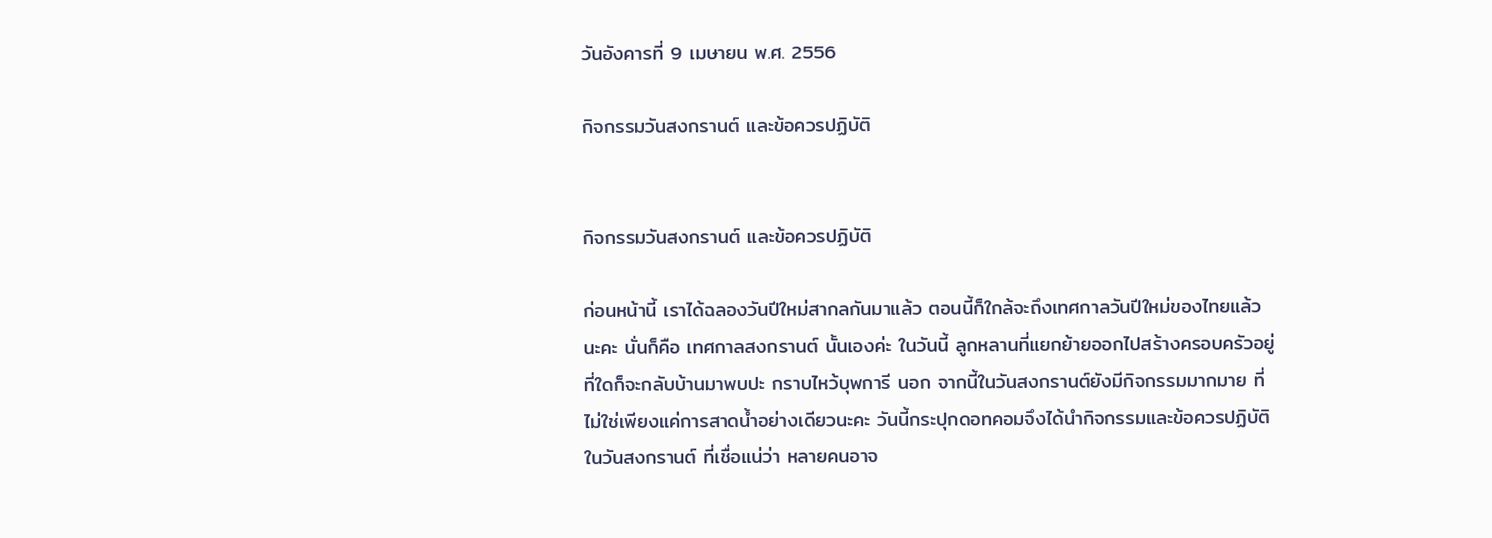วันอังคารที่ 9 เมษายน พ.ศ. 2556

กิจกรรมวันสงกรานต์ และข้อควรปฏิบัติ


กิจกรรมวันสงกรานต์ และข้อควรปฏิบัติ

ก่อนหน้านี้ เราได้ฉลองวันปีใหม่สากลกันมาแล้ว ตอนนี้ก็ใกล้จะถึงเทศกาลวันปีใหม่ของไทยแล้วนะคะ นั่นก็คือ เทศกาลสงกรานต์ นั้นเองค่ะ ในวันนี้ ลูกหลานที่แยกย้ายออกไปสร้างครอบครัวอยู่ที่ใดก็จะกลับบ้านมาพบปะ กราบไหว้บุพการี นอก จากนี้ในวันสงกรานต์ยังมีกิจกรรมมากมาย ที่ไม่ใช่เพียงแค่การสาดน้ำอย่างเดียวนะคะ วันนี้กระปุกดอทคอมจึงได้นำกิจกรรมและข้อควรปฏิบัติในวันสงกรานต์ ที่เชื่อแน่ว่า หลายคนอาจ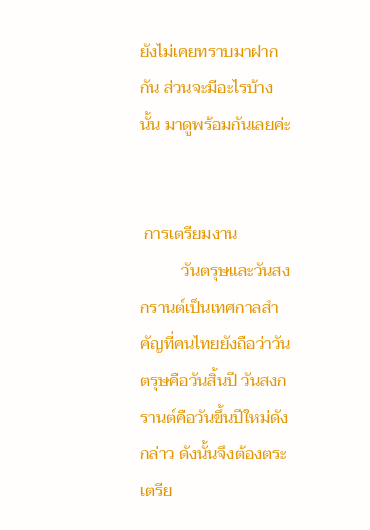ยังไม่เคยทราบมาฝากกัน ส่วนจะมีอะไรบ้างนั้น มาดูพร้อมกันเลยค่ะ


 การเตรียมงาน
          วันตรุษและวันสงกรานต์เป็นเทศกาลสำคัญที่คนไทยยังถือว่าวันตรุษคือวันสิ้นปี วันสงกรานต์คือวันขึ้นปีใหม่ดังกล่าว ดังนั้นจึงต้องตระเตรีย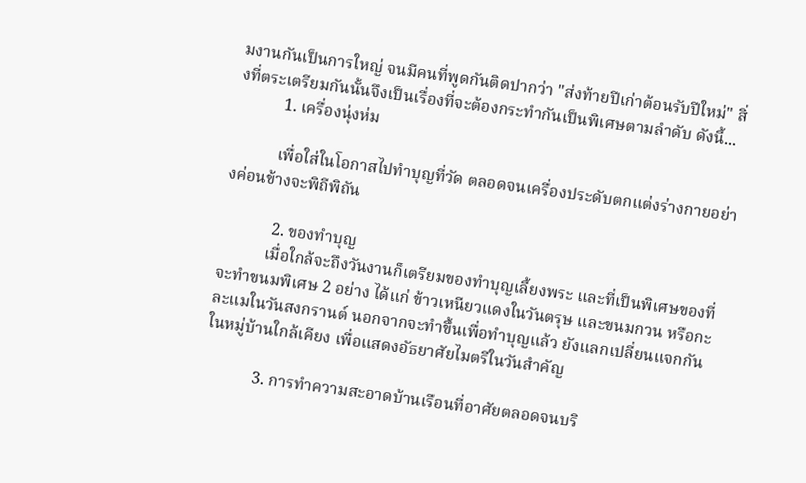มงานกันเป็นการใหญ่ จนมีคนที่พูดกันติดปากว่า "ส่งท้ายปีเก่าต้อนรับปีใหม่" สิ่งที่ตระเตรียมกันนั้นจึงเป็นเรื่องที่จะต้องกระทำกันเป็นพิเศษตามลำดับ ดังนี้...
           1. เครื่องนุ่งห่ม

           เพื่อใส่ในโอกาสไปทำบุญที่วัด ตลอดจนเครื่องประดับตกแต่งร่างกายอย่างค่อนข้างจะพิถีพิถัน

            2. ของทำบุญ
           เมื่อใกล้จะถึงวันงานก็เตรียมของทำบุญเลี้ยงพระ และที่เป็นพิเศษของที่จะทำขนมพิเศษ 2 อย่าง ได้แก่ ข้าวเหนียวแดงในวันตรุษ และขนมกวน หรือกะละแมในวันสงกรานต์ นอกจากจะทำขึ้นเพื่อทำบุญแล้ว ยังแลกเปลี่ยนแจกกันในหมู่บ้านใกล้เคียง เพื่อแสดงอัธยาศัยไมตรีในวันสำคัญ

            3. การทำความสะอาดบ้านเรือนที่อาศัยตลอดจนบริ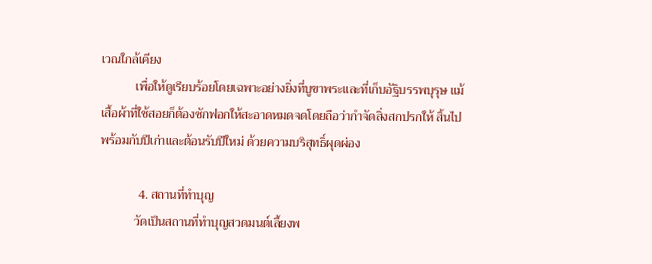เวณใกล้เคียง
           เพื่อให้ดูเรียบร้อยโดยเฉพาะอย่างยิ่งที่บูฃาพระและที่เก็บอัฐิบรรพบุรุษ แม้เสื้อผ้าที่ใช้สอยก็ต้องซักฟอกให้สะอาดหมดจดโดยถือว่ากำจัดสิ่งสกปรกให้ สิ้นไปพร้อมกับปีเก่าและต้อนรับปีใหม่ ด้วยความบริสุทธิ์ผุดผ่อง

            4. สถานที่ทำบุญ
           วัดเป็นสถานที่ทำบุญสวดมนต์เลี้ยงพ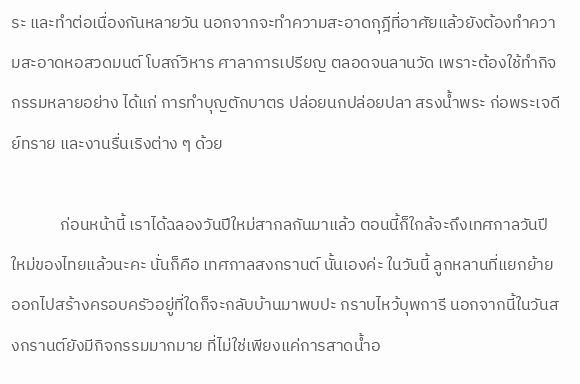ระ และทำต่อเนื่องกันหลายวัน นอกจากจะทำความสะอาดกุฎีที่อาศัยแล้วยังต้องทำความสะอาดหอสวดมนต์ โบสถ์วิหาร ศาลาการเปรียญ ตลอดจนลานวัด เพราะต้องใช้ทำกิจกรรมหลายอย่าง ได้แก่ การทำบุญตักบาตร ปล่อยนกปล่อยปลา สรงน้ำพระ ก่อพระเจดีย์ทราย และงานรื่นเริงต่าง ๆ ด้วย

             ก่อนหน้านี้ เราได้ฉลองวันปีใหม่สากลกันมาแล้ว ตอนนี้ก็ใกล้จะถึงเทศกาลวันปีใหม่ของไทยแล้วนะคะ นั่นก็คือ เทศกาลสงกรานต์ นั้นเองค่ะ ในวันนี้ ลูกหลานที่แยกย้ายออกไปสร้างครอบครัวอยู่ที่ใดก็จะกลับบ้านมาพบปะ กราบไหว้บุพการี นอกจากนี้ในวันสงกรานต์ยังมีกิจกรรมมากมาย ที่ไม่ใช่เพียงแค่การสาดน้ำอ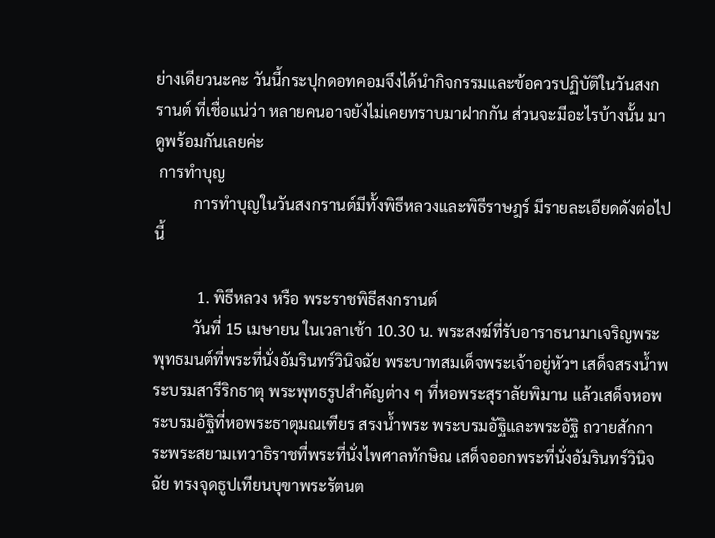ย่างเดียวนะคะ วันนี้กระปุกดอทคอมจึงได้นำกิจกรรมและข้อควรปฏิบัติในวันสงกรานต์ ที่เชื่อแน่ว่า หลายคนอาจยังไม่เคยทราบมาฝากกัน ส่วนจะมีอะไรบ้างนั้น มาดูพร้อมกันเลยค่ะ
 การทำบุญ
          การทำบุญในวันสงกรานต์มีทั้งพิธีหลวงและพิธีราษฎร์ มีรายละเอียดดังต่อไปนี้

           1. พิธีหลวง หรือ พระราชพิธีสงกรานต์
          วันที่ 15 เมษายน ในเวลาเช้า 10.30 น. พระสงฆ์ที่รับอาราธนามาเจริญพระพุทธมนต์ที่พระที่นั่งอัมรินทร์วินิจฉัย พระบาทสมเด็จพระเจ้าอยู่หัวฯ เสด็จสรงน้ำพระบรมสารีริกธาตุ พระพุทธรูปสำคัญต่าง ๆ ที่หอพระสุราลัยพิมาน แล้วเสด็จหอพระบรมอัฐิที่หอพระธาตุมณเฑียร สรงน้ำพระ พระบรมอัฐิและพระอัฐิ ถวายสักการะพระสยามเทวาธิราชที่พระที่นั่งไพศาลทักษิณ เสด็จออกพระที่นั่งอัมรินทร์วินิจฉัย ทรงจุดธูปเทียนบุฃาพระรัตนต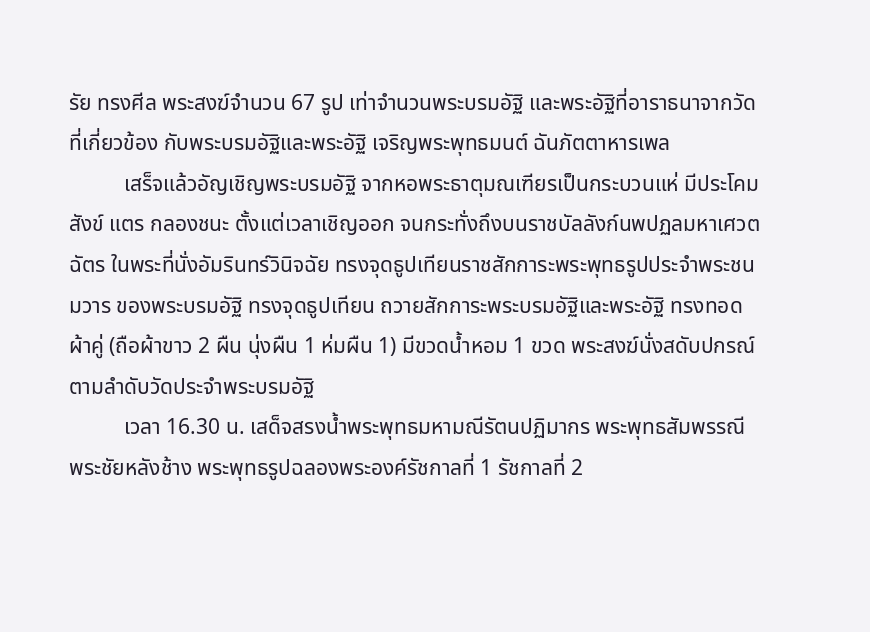รัย ทรงศีล พระสงฆ์จำนวน 67 รูป เท่าจำนวนพระบรมอัฐิ และพระอัฐิที่อาราธนาจากวัดที่เกี่ยวข้อง กับพระบรมอัฐิและพระอัฐิ เจริญพระพุทธมนต์ ฉันภัตตาหารเพล
          เสร็จแล้วอัญเชิญพระบรมอัฐิ จากหอพระธาตุมณเฑียรเป็นกระบวนแห่ มีประโคมสังข์ แตร กลองชนะ ตั้งแต่เวลาเชิญออก จนกระทั่งถึงบนราชบัลลังก์นพปฏลมหาเศวตฉัตร ในพระที่นั่งอัมรินทร์วินิจฉัย ทรงจุดธูปเทียนราชสักการะพระพุทธรูปประจำพระชนมวาร ของพระบรมอัฐิ ทรงจุดธูปเทียน ถวายสักการะพระบรมอัฐิและพระอัฐิ ทรงทอดผ้าคู่ (ถือผ้าขาว 2 ผืน นุ่งผืน 1 ห่มผืน 1) มีขวดน้ำหอม 1 ขวด พระสงฆ์นั่งสดับปกรณ์ตามลำดับวัดประจำพระบรมอัฐิ
          เวลา 16.30 น. เสด็จสรงน้ำพระพุทธมหามณีรัตนปฏิมากร พระพุทธสัมพรรณี พระชัยหลังช้าง พระพุทธรูปฉลองพระองค์รัชกาลที่ 1 รัชกาลที่ 2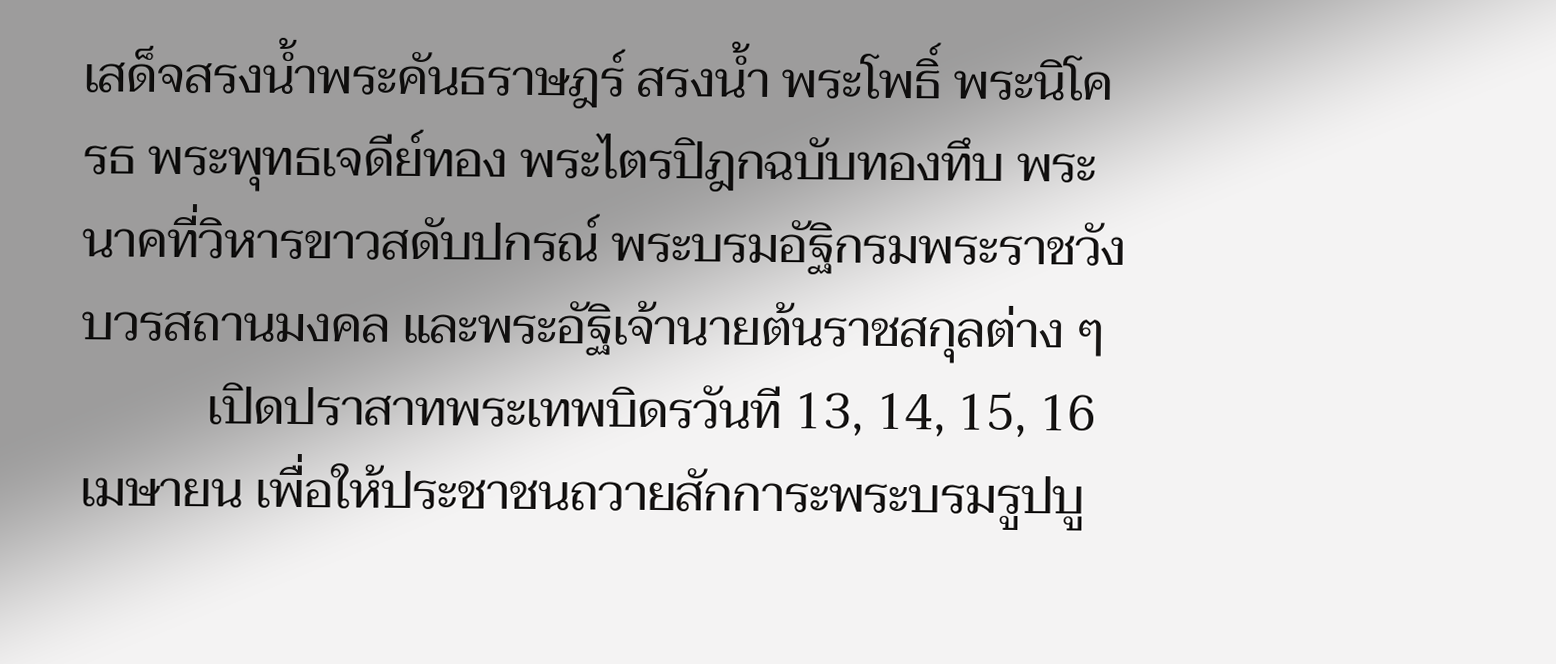เสด็จสรงน้ำพระคันธราษฎร์ สรงน้ำ พระโพธิ์ พระนิโครธ พระพุทธเจดีย์ทอง พระไตรปิฎกฉบับทองทึบ พระนาคที่วิหารขาวสดับปกรณ์ พระบรมอัฐิกรมพระราชวังบวรสถานมงคล และพระอัฐิเจ้านายต้นราชสกุลต่าง ๆ
          เปิดปราสาทพระเทพบิดรวันที 13, 14, 15, 16 เมษายน เพื่อให้ประชาชนถวายสักการะพระบรมรูปบู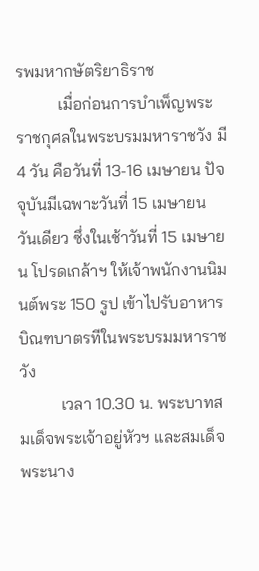รพมหากษัตริยาธิราช
          เมื่อก่อนการบำเพ็ญพระราชกุศลในพระบรมมหาราชวัง มี 4 วัน คือวันที่ 13-16 เมษายน ปัจจุบันมีเฉพาะวันที่ 15 เมษายน วันเดียว ซึ่งในเช้าวันที่ 15 เมษายน โปรดเกล้าฯ ให้เจ้าพนักงานนิมนต์พระ 150 รูป เข้าไปรับอาหารบิณฑบาตรทีในพระบรมมหาราชวัง
          เวลา 10.30 น. พระบาทสมเด็จพระเจ้าอยู่หัวฯ และสมเด็จพระนาง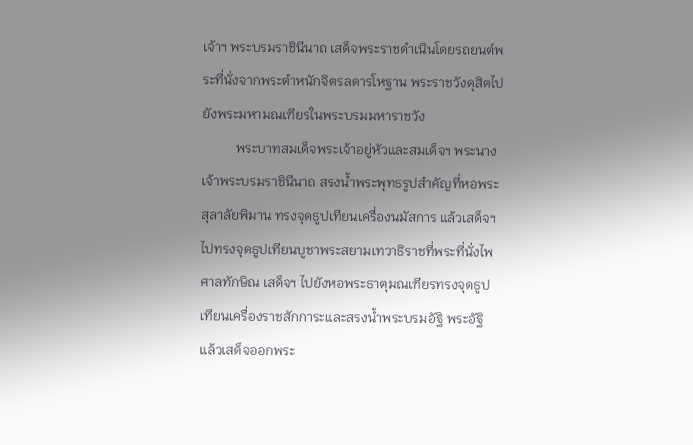เจ้าฯ พระบรมราชินีนาถ เสด็จพระราชดำเนินโดยรถยนต์พระที่นั่งจากพระตำหนักจิตรลดารโหฐาน พระราชวังดุสิตไปยังพระมหามณเฑียรในพระบรมมหาราชวัง
          พระบาทสมเด็จพระเจ้าอยู่หัวและสมเด็จฯ พระนางเจ้าพระบรมราชินีนาถ สรงน้ำพระพุทธรูปสำคัญที่หอพระสุลาลัยพิมาน ทรงจุดธูปเทียนเครื่องนมัสการ แล้วเสด็จฯ ไปทรงจุดธูปเทียนบูชาพระสยามเทวาธิราชที่พระที่นั่งไพศาลทักษิณ เสด็จฯ ไปยังหอพระธาตุมณเฑียรทรงจุดธูปเทียนเครื่องราชสักการะและสรงน้ำพระบรมอัฐิ พระอัฐิ แล้วเสด็จออกพระ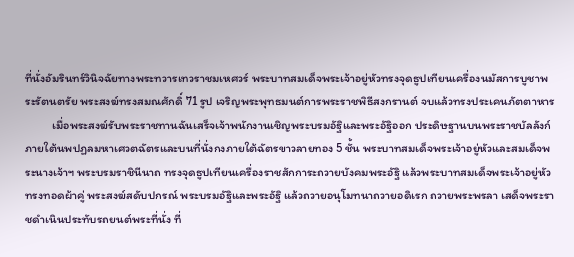ที่นั่งอัมรินทร์วินิจฉัยทางพระทวารเทวราชมเหศวร์ พระบาทสมเด็จพระเจ้าอยู่หัวทรงจุดธูปเทียนเครื่องนมัสการบูชาพระรัตนตรัย พระสงฆ์ทรงสมณศักดิ์ 71 รูป เจริญพระพุทธมนต์การพระราชพิธีสงกรานต์ จบแล้วทรงประเคนภัตตาหาร
          เมื่อพระสงฆ์รับพระราชทานฉันเสร็จเจ้าพนักงานเชิญพระบรมอัฐิและพระอัฐิออก ประดิษฐานบนพระราชบัลลังก์ ภายใต้นพปฏลมหาเศวตฉัตรและบนที่นั่งกงภายใต้ฉัตรขาวลายทอง 5 ชั้น พระบาทสมเด็จพระเจ้าอยู่หัวและสมเด็จพระนางเจ้าฯ พระบรมราชินีนาถ ทรงจุดธูปเทียนเครื่องราชสักการะถวายบังคมพระอัฐิ แล้วพระบาทสมเด็จพระเจ้าอยู่หัวทรงทอดผ้าคู่ พระสงฆ์สดับปกรณ์ พระบรมอัฐิและพระอัฐิ แล้วถวายอนุโมทนาถวายอดิเรก ถวายพระพรลา เสด็จพระราชดำเนินประทับรถยนต์พระที่นั่ง ที่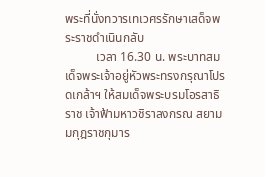พระที่นั่งทวารเทเวศรรักษาเสด็จพระราชดำเนินกลับ
          เวลา 16.30 น. พระบาทสมเด็จพระเจ้าอยู่หัวพระทรงกรุณาโปรดเกล้าฯ ให้สมเด็จพระบรมโอรสาธิราช เจ้าฟ้ามหาวชิราลงกรณ สยามมกุฎราชกุมาร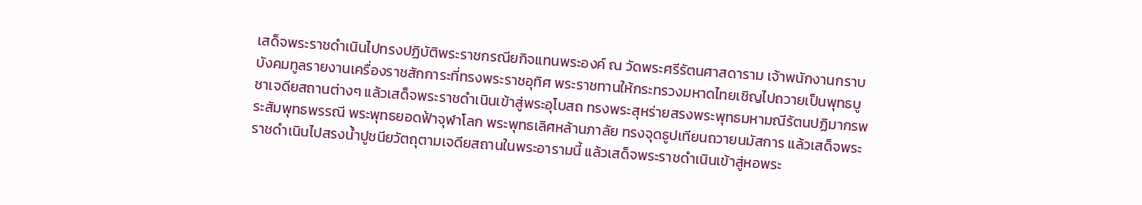เสด็จพระราชดำเนินไปทรงปฏิบัติพระราชกรณียกิจแทนพระองค์ ณ วัดพระศรีรัตนศาสดาราม เจ้าพนักงานกราบบังคมทูลรายงานเครื่องราชสักการะที่ทรงพระราชอุทิศ พระราชทานให้กระทรวงมหาดไทยเชิญไปถวายเป็นพุทธบูชาเจดียสถานต่างๆ แล้วเสด็จพระราชดำเนินเข้าสู่พระอุโบสถ ทรงพระสุหร่ายสรงพระพุทธมหามณีรัตนปฏิมากรพระสัมพุทธพรรณี พระพุทธยอดฟ้าจุฬาโลก พระพุทธเลิศหล้านภาลัย ทรงจุดธูปเทียนถวายนมัสการ แล้วเสด็จพระราชดำเนินไปสรงน้ำปูชนียวัตถุตามเจดียสถานในพระอารามนี้ แล้วเสด็จพระราชดำเนินเข้าสู่หอพระ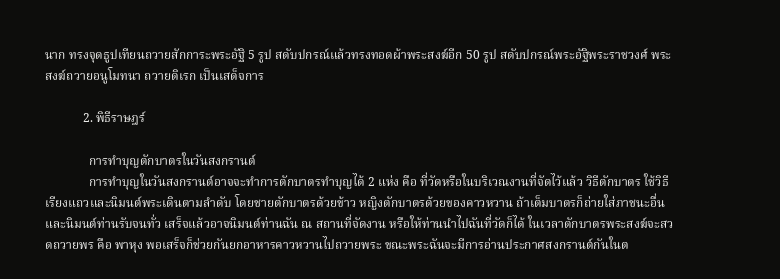นาก ทรงจุดธูปเทียนถวายสักการะพระอัฐิ 5 รูป สดับปกรณ์แล้วทรงทอดผ้าพระสงฆ์อีก 50 รูป สดับปกรณ์พระอัฐิพระราชวงศ์ พระสงฆ์ถวายอนูโมทนา ถวายดิเรก เป็นเสด็จการ

            2. พิธีราษฎร์

              การทำบุญตักบาตรในวันสงกรานต์
              การทำบุญในวันสงกรานต์อาจจะทำการตักบาตรทำบุญได้ 2 แห่ง คือ ที่วัดหรือในบริเวณงานที่จัดไว้แล้ว วิธีตักบาตร ใช้วิธีเรียงแถวและนิมนต์พระเดินตามลำดับ โดยชายตักบาตรด้วยข้าว หญิงตักบาตรด้วยของคาวหวาน ถ้าเต็มบาตรก็ถ่ายใส่ภาชนะอื่น และนิมนต์ท่านรับจนทั่ว เสร็จแล้วอาจนิมนต์ท่านฉัน ณ สถานที่จัดงาน หรือให้ท่านนำไปฉันที่วัดก็ได้ ในเวลาตักบาตรพระสงฆ์จะสวดถวายพร คือ พาหุง พอเสร็จก็ช่วยกันยกอาหารคาวหวานไปถวายพระ ขณะพระฉันจะมีการอ่านประกาศสงกรานต์กันในต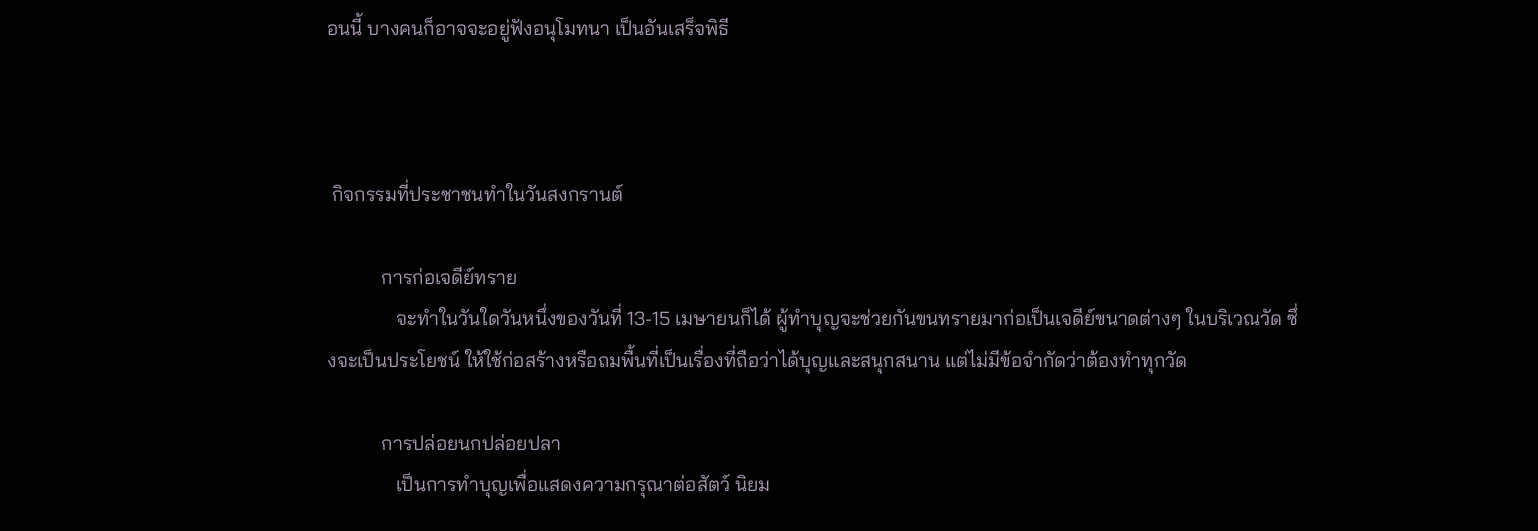อนนี้ บางคนก็อาจจะอยู่ฟังอนุโมทนา เป็นอันเสร็จพิธี



 กิจกรรมที่ประชาชนทำในวันสงกรานต์

           การก่อเจดีย์ทราย
              จะทำในวันใดวันหนึ่งของวันที่ 13-15 เมษายนก็ได้ ผู้ทำบุญจะช่วยกันขนทรายมาก่อเป็นเจดีย์ขนาดต่างๆ ในบริเวณวัด ซึ่งจะเป็นประโยชน์ ให้ใช้ก่อสร้างหรือถมพื้นที่เป็นเรื่องที่ถือว่าได้บุญและสนุกสนาน แต่ไม่มีข้อจำกัดว่าต้องทำทุกวัด

           การปล่อยนกปล่อยปลา
              เป็นการทำบุญเพื่อแสดงความกรุณาต่อสัตว์ นิยม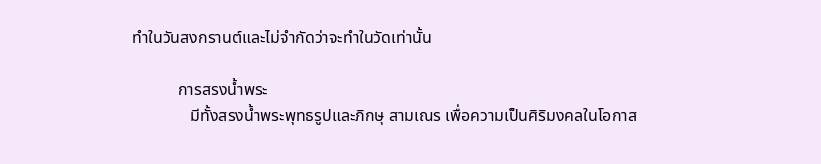ทำในวันสงกรานต์และไม่จำกัดว่าจะทำในวัดเท่านั้น

           การสรงน้ำพระ
              มีทั้งสรงน้ำพระพุทธรูปและภิกษุ สามเณร เพื่อความเป็นศิริมงคลในโอกาส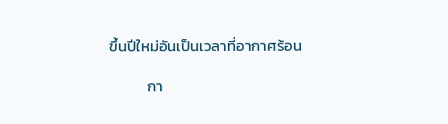ขึ้นปีใหม่อันเป็นเวลาที่อากาศร้อน

           กา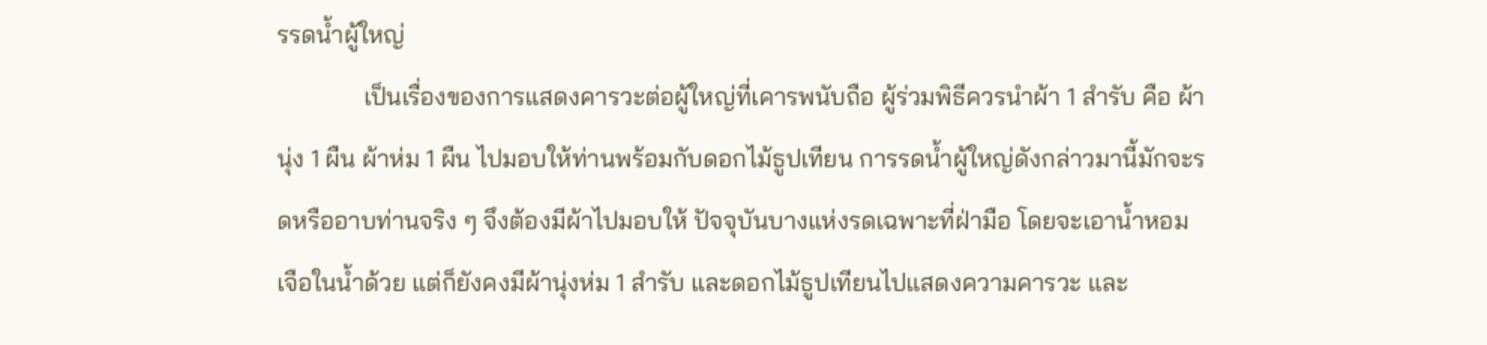รรดน้ำผู้ใหญ่
              เป็นเรื่องของการแสดงคารวะต่อผู้ใหญ่ที่เคารพนับถือ ผู้ร่วมพิธีควรนำผ้า 1 สำรับ คือ ผ้านุ่ง 1 ผืน ผ้าห่ม 1 ผืน ไปมอบให้ท่านพร้อมกับดอกไม้ธูปเทียน การรดน้ำผู้ใหญ่ดังกล่าวมานี้มักจะรดหรืออาบท่านจริง ๆ จึงต้องมีผ้าไปมอบให้ ปัจจุบันบางแห่งรดเฉพาะที่ฝ่ามือ โดยจะเอาน้ำหอมเจือในน้ำด้วย แต่ก็ยังคงมีผ้านุ่งห่ม 1 สำรับ และดอกไม้ธูปเทียนไปแสดงความคารวะ และ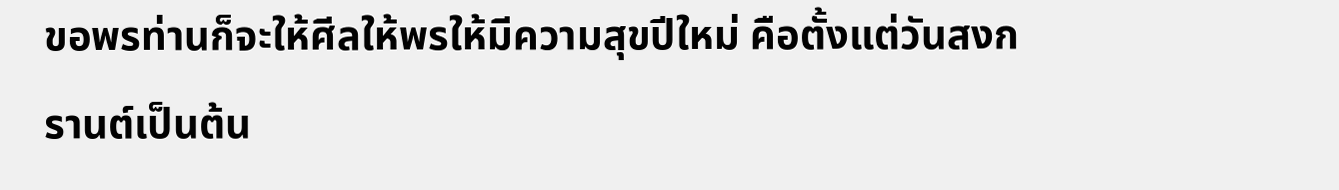ขอพรท่านก็จะให้ศีลให้พรให้มีความสุขปีใหม่ คือตั้งแต่วันสงกรานต์เป็นต้น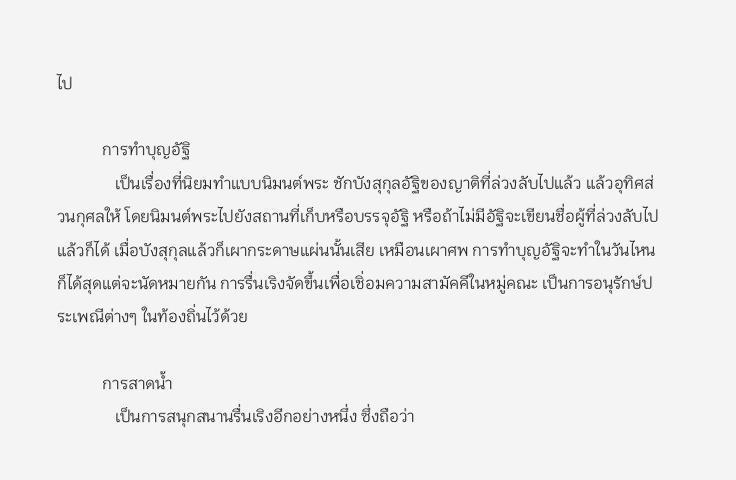ไป

           การทำบุญอัฐิ
              เป็นเรื่องที่นิยมทำแบบนิมนต์พระ ชักบังสุกุลอัฐิของญาติที่ล่วงลับไปแล้ว แล้วอุทิศส่วนกุศลให้ โดยนิมนต์พระไปยังสถานที่เก็บหรือบรรจุอัฐิ หรือถ้าไม่มีอัฐิจะเขียนชื่อผู้ที่ล่วงลับไปแล้วก็ได้ เมื่อบังสุกุลแล้วก็เผากระดาษแผ่นนั้นเสีย เหมือนเผาศพ การทำบุญอัฐิจะทำในวันไหนก็ได้สุดแต่จะนัดหมายกัน การรื่นเริงจัดขึ้นเพื่อเชิ่อมความสามัคคีในหมู่คณะ เป็นการอนุรักษ์ประเพณีต่างๆ ในท้องถิ่นไว้ด้วย

           การสาดน้ำ
              เป็นการสนุกสนานรื่นเริงอีกอย่างหนึ่ง ซึ่งถือว่า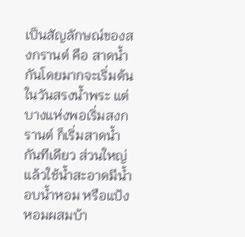เป็นสัญลักษณ์ของสงกรานต์ คือ สาดน้ำกันโดยมากจะเริ่มต้นในวันสรงน้ำพระ แต่บางแห่งพอเริ่มสงกรานต์ ก็เริ่มสาดน้ำกันทีเดียว ส่วนใหญ่แล้วใช้น้ำสะอาดมีน้ำอบน้ำหอม หรือแป้งหอมผสมบ้า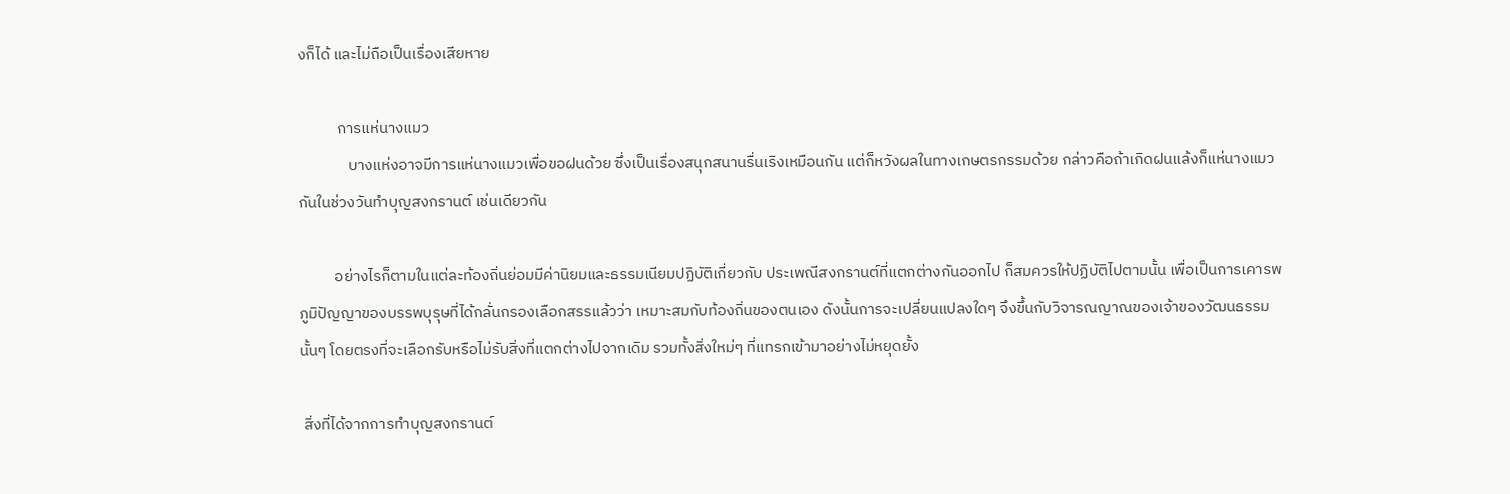งก็ได้ และไม่ถือเป็นเรื่องเสียหาย

           การแห่นางแมว
              บางแห่งอาจมีการแห่นางแมวเพื่อขอฝนด้วย ซึ่งเป็นเรื่องสนุกสนานรื่นเริงเหมือนกัน แต่ก็หวังผลในทางเกษตรกรรมด้วย กล่าวคือถ้าเกิดฝนแล้งก็แห่นางแมวกันในช่วงวันทำบุญสงกรานต์ เช่นเดียวกัน

          อย่างไรก็ตามในแต่ละท้องถิ่นย่อมมีค่านิยมและธรรมเนียมปฏิบัติเกี่ยวกับ ประเพณีสงกรานต์ที่แตกต่างกันออกไป ก็สมควรให้ปฏิบัติไปตามนั้น เพื่อเป็นการเคารพภูมิปัญญาของบรรพบุรุษที่ได้กลั่นกรองเลือกสรรแล้วว่า เหมาะสมกับท้องถิ่นของตนเอง ดังนั้นการจะเปลี่ยนแปลงใดๆ จึงขึ้นกับวิจารณญาณของเจ้าของวัฒนธรรมนั้นๆ โดยตรงที่จะเลือกรับหรือไม่รับสิ่งที่แตกต่างไปจากเดิม รวมทั้งสิ่งใหม่ๆ ที่แทรกเข้ามาอย่างไม่หยุดยั้ง

 สิ่งที่ได้จากการทำบุญสงกรานต์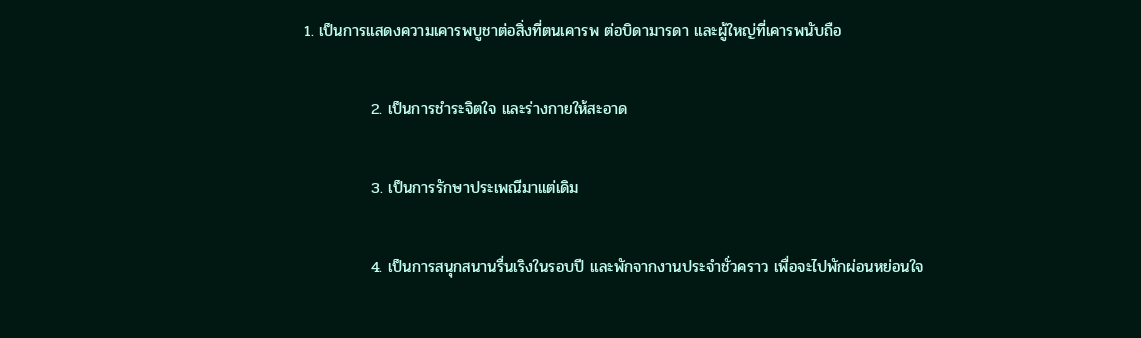1. เป็นการแสดงความเคารพบูชาต่อสิ่งที่ตนเคารพ ต่อบิดามารดา และผู้ใหญ่ที่เคารพนับถือ

            2. เป็นการชำระจิตใจ และร่างกายให้สะอาด

            3. เป็นการรักษาประเพณีมาแต่เดิม

            4. เป็นการสนุกสนานรื่นเริงในรอบปี และพักจากงานประจำชั่วคราว เพื่อจะไปพักผ่อนหย่อนใจ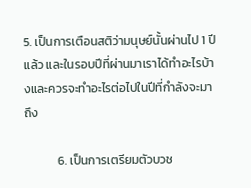5. เป็นการเตือนสติว่ามนุษย์นั้นผ่านไป 1 ปีแล้ว และในรอบปีที่ผ่านมาเราได้ทำอะไรบ้างและควรจะทำอะไรต่อไปในปีที่กำลังจะมาถึง

            6. เป็นการเตรียมตัวบวช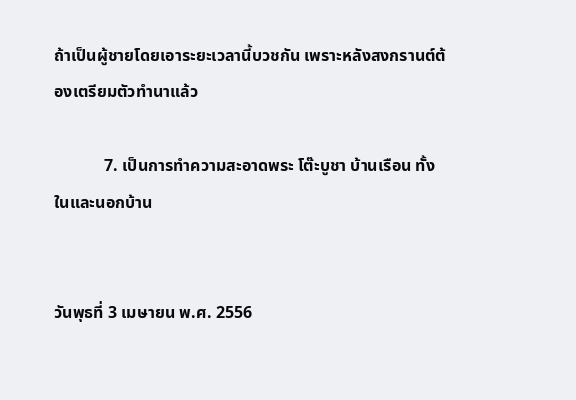ถ้าเป็นผู้ชายโดยเอาระยะเวลานี้บวชกัน เพราะหลังสงกรานต์ต้องเตรียมตัวทำนาแล้ว

            7. เป็นการทำความสะอาดพระ โต๊ะบูชา บ้านเรือน ทั้งในและนอกบ้าน


วันพุธที่ 3 เมษายน พ.ศ. 2556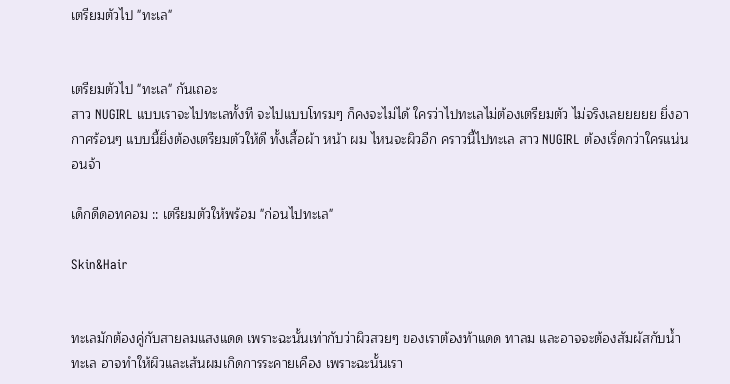เตรียมตัวไป "ทะเล"


เตรียมตัวไป "ทะเล" กันเถอะ
สาว NUGIRL แบบเราจะไปทะเลทั้งที จะไปแบบโทรมๆ ก็คงจะไม่ได้ ใครว่าไปทะเลไม่ต้องเตรียมตัว ไม่จริงเลยยยยย ยิ่งอากาศร้อนๆ แบบนี้ยิ่งต้องเตรียมตัวให้ดี ทั้งเสื้อผ้า หน้า ผม ไหนจะผิวอีก คราวนี้ไปทะเล สาว NUGIRL ต้องเริ่ดกว่าใครแน่นอนจ้า

เด็กดีดอทคอม :: เตรียมตัวให้พร้อม "ก่อนไปทะเล"

Skin&Hair


ทะเลมักต้องคู่กับสายลมแสงแดด เพราะฉะนั้นเท่ากับว่าผิวสวยๆ ของเราต้องท้าแดด ทาลม และอาจจะต้องสัมผัสกับน้ำทะเล อาจทำให้ผิวและเส้นผมเกิดการระคายเคือง เพราะฉะนั้นเรา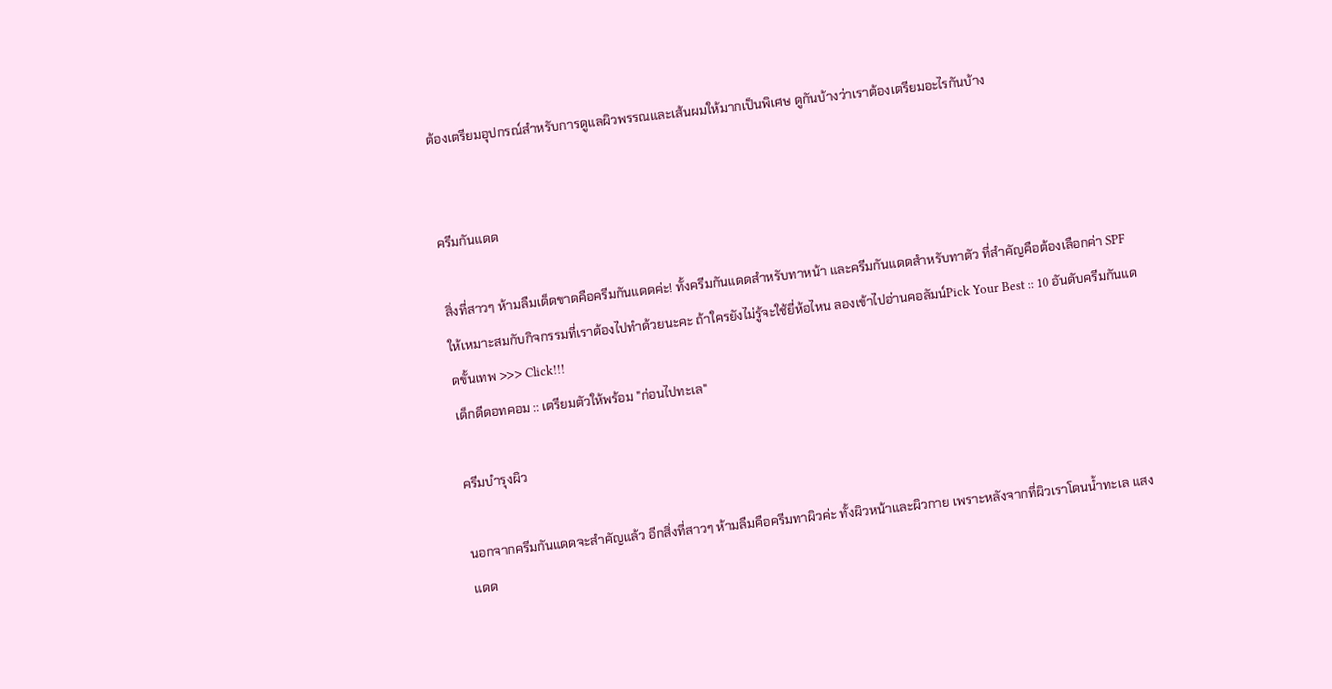ต้องเตรียมอุปกรณ์สำหรับการดูแลผิวพรรณและเส้นผมให้มากเป็นพิเศษ ดูกันบ้างว่าเราต้องเตรียมอะไรกันบ้าง


ครีมกันแดด

สิ่งที่สาวๆ ห้ามลืมเด็ดขาดคือครีมกันแดดค่ะ! ทั้งครีมกันแดดสำหรับทาหน้า และครีมกันแดดสำหรับทาตัว ที่สำคัญคือต้องเลือกค่า SPF ให้เหมาะสมกับกิจกรรมที่เราต้องไปทำด้วยนะคะ ถ้าใครยังไม่รู้จะใช้ยี่ห้อไหน ลองเข้าไปอ่านคอลัมน์Pick Your Best :: 10 อันดับครีมกันแดดขั้นเทพ >>> Click!!!
เด็กดีดอทคอม :: เตรียมตัวให้พร้อม "ก่อนไปทะเล"

ครีมบำรุงผิว

นอกจากครีมกันแดดจะสำคัญแล้ว อีกสิ่งที่สาวๆ ห้ามลืมคือครีมทาผิวค่ะ ทั้งผิวหน้าและผิวกาย เพราะหลังจากที่ผิวเราโดนน้ำทะเล แสงแดด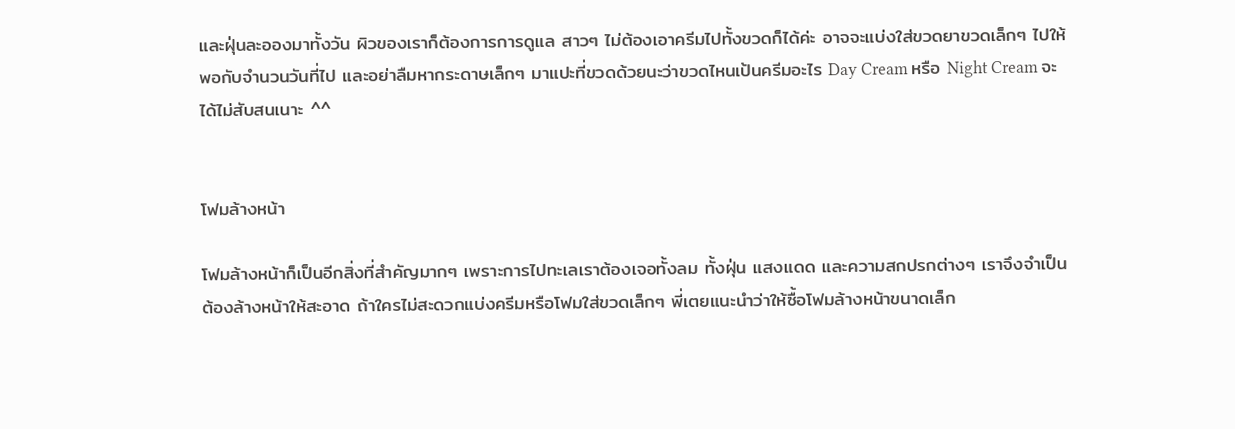และฝุ่นละอองมาทั้งวัน ผิวของเราก็ต้องการการดูแล สาวๆ ไม่ต้องเอาครีมไปทั้งขวดก็ได้ค่ะ อาจจะแบ่งใส่ขวดยาขวดเล็กๆ ไปให้พอกับจำนวนวันที่ไป และอย่าลืมหากระดาษเล็กๆ มาแปะที่ขวดด้วยนะว่าขวดไหนเป้นครีมอะไร Day Cream หรือ Night Cream จะได้ไม่สับสนเนาะ ^^


โฟมล้างหน้า

โฟมล้างหน้าก็เป็นอีกสิ่งที่สำคัญมากๆ เพราะการไปทะเลเราต้องเจอทั้งลม ทั้งฝุ่น แสงแดด และความสกปรกต่างๆ เราจึงจำเป็นต้องล้างหน้าให้สะอาด ถ้าใครไม่สะดวกแบ่งครีมหรือโฟมใส่ขวดเล็กๆ พี่เตยแนะนำว่าให้ซื้อโฟมล้างหน้าขนาดเล็ก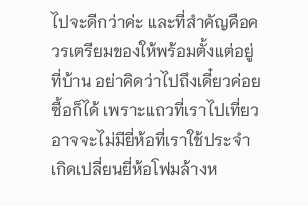ไปจะดีกว่าค่ะ และที่สำคัญคือควรเตรียมของให้พร้อมตั้งแต่อยู่ที่บ้าน อย่าคิดว่าไปถึงเดี๋ยวค่อยซื้อก็ได้ เพราะแถวที่เราไปเที่ยวอาจจะไม่มียี่ห้อที่เราใช้ประจำ เกิดเปลี่ยนยี่ห้อโฟมล้างห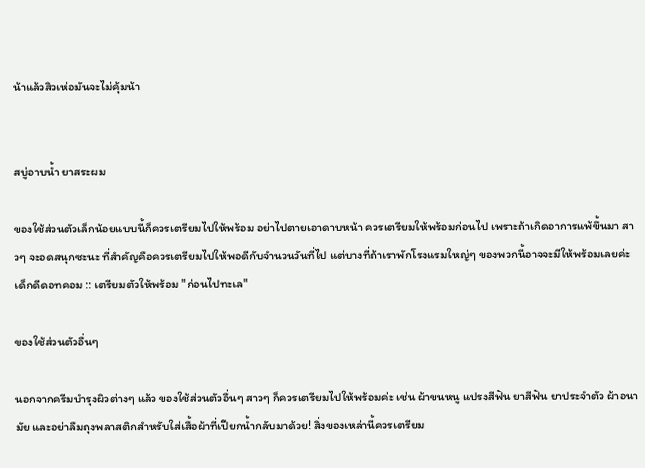น้าแล้วสิวเห่อมันจะไม่คุ้มน้า


สบู่อาบน้ำ ยาสระผม

ของใช้ส่วนตัวเล็กน้อยแบบนี้ก็ควรเตรียมไปให้พร้อม อย่าไปตายเอาดาบหน้า ควรเตรียมให้พร้อมก่อนไป เพราะถ้าเกิดอาการแพ้ขึ้นมา สาวๆ จะอดสนุกซะนะ ที่สำคัญคือควรเตรียมไปให้พอดีกับจำนวนวันที่ไป แต่บางที่ถ้าเราพักโรงแรมใหญ่ๆ ของพวกนี้อาจจะมีให้พร้อมเลยค่ะ
เด็กดีดอทคอม :: เตรียมตัวให้พร้อม "ก่อนไปทะเล"

ของใช้ส่วนตัวอื่นๆ

นอกจากครีมบำรุงผิวต่างๆ แล้ว ของใช้ส่วนตัวอื่นๆ สาวๆ ก็ควรเตรียมไปให้พร้อมค่ะ เช่น ผ้าขนหนู แปรงสีฟัน ยาสีฟัน ยาประจำตัว ผ้าอนามัย และอย่าลืมถุงพลาสติกสำหรับใส่เสื้อผ้าที่เปียกน้ำกลับมาด้วย! สิ่งของเหล่านี้ควรเตรียม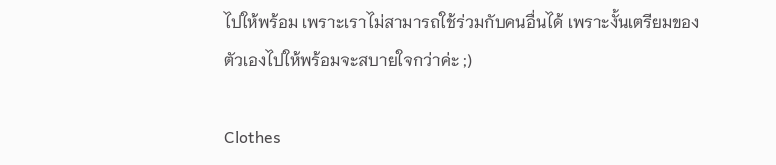ไปให้พร้อม เพราะเราไม่สามารถใช้ร่วมกับคนอื่นได้ เพราะงั้นเตรียมของตัวเองไปให้พร้อมจะสบายใจกว่าค่ะ ;)

Clothes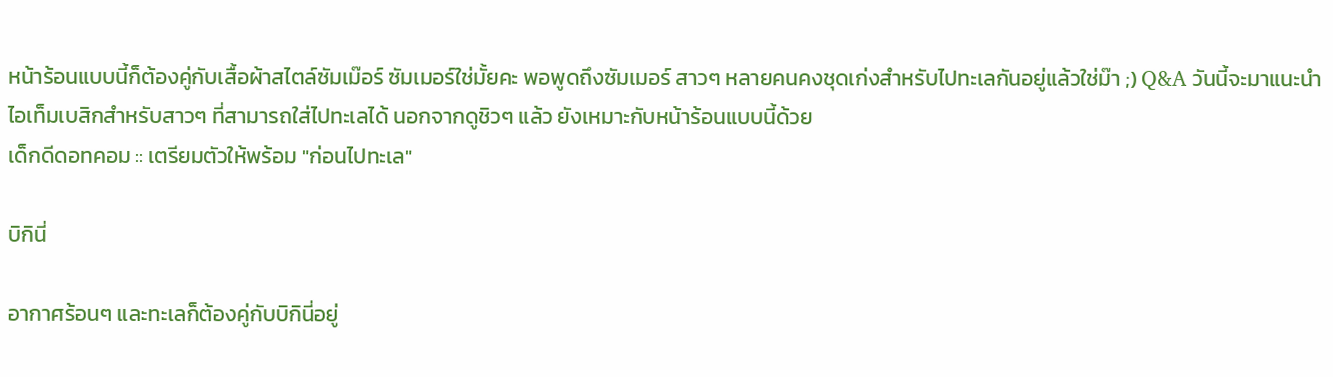หน้าร้อนแบบนี้ก็ต้องคู่กับเสื้อผ้าสไตล์ซัมเม๊อร์ ซัมเมอร์ใช่มั้ยคะ พอพูดถึงซัมเมอร์ สาวๆ หลายคนคงชุดเก่งสำหรับไปทะเลกันอยู่แล้วใช่ม๊า ;) Q&A วันนี้จะมาแนะนำไอเท็มเบสิกสำหรับสาวๆ ที่สามารถใส่ไปทะเลได้ นอกจากดูชิวๆ แล้ว ยังเหมาะกับหน้าร้อนแบบนี้ด้วย
เด็กดีดอทคอม :: เตรียมตัวให้พร้อม "ก่อนไปทะเล"

บิกินี่

อากาศร้อนๆ และทะเลก็ต้องคู่กับบิกินี่อยู่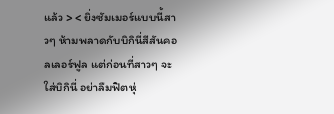แล้ว > < ยิ่งซัมเมอร์แบบนี้สาวๆ ห้ามพลาดกับบิกินี่สีสันคอลเลอร์ฟูล แต่ก่อนที่สาวๆ จะใส่บิกินี่ อย่าลืมฟิตหุ่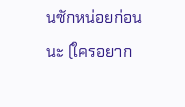นซักหน่อยก่อนนะ (ใครอยาก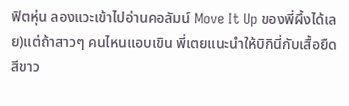ฟิตหุ่น ลองแวะเข้าไปอ่านคอลัมน์ Move It Up ของพี่ผึ้งได้เลย)แต่ถ้าสาวๆ คนไหนแอบเขิน พี่เตยแนะนำให้บิกินี่กับเสื้อยืดสีขาว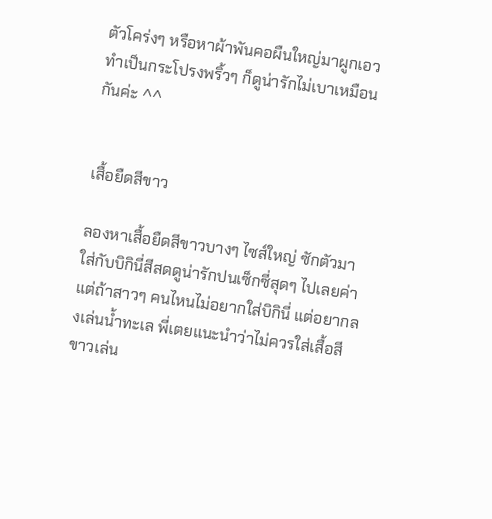ตัวโคร่งๆ หรือหาผ้าพันคอผืนใหญ่มาผูกเอวทำเป็นกระโปรงพริ้วๆ ก็ดูน่ารักไม่เบาเหมือนกันค่ะ ^^


เสื้อยืดสีขาว

ลองหาเสื้อยืดสีขาวบางๆ ไซส์ใหญ่ ซักตัวมาใส่กับบิกินี่สีสดดูน่ารักปนเซ็กซี่สุดๆ ไปเลยค่า แต่ถ้าสาวๆ คนไหนไม่อยากใส่บิกินี่ แต่อยากลงเล่นน้ำทะเล พี่เตยแนะนำว่าไม่ควรใส่เสื้อสีขาวเล่น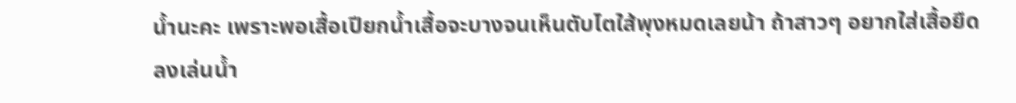น้ำนะคะ เพราะพอเสื้อเปียกน้ำเสื้อจะบางจนเห็นตับไตใส้พุงหมดเลยน้า ถ้าสาวๆ อยากใส่เสื้อยืดลงเล่นน้ำ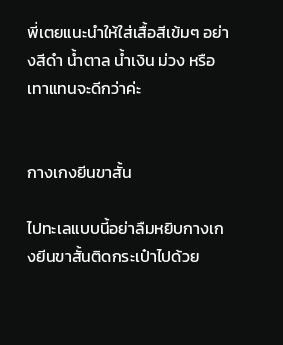พี่เตยแนะนำให้ใส่เสื้อสีเข้มๆ อย่างสีดำ น้ำตาล น้ำเงิน ม่วง หรือเทาแทนจะดีกว่าค่ะ


กางเกงยีนขาสั้น

ไปทะเลแบบนี้อย่าลืมหยิบกางเกงยีนขาสั้นติดกระเป๋าไปด้วย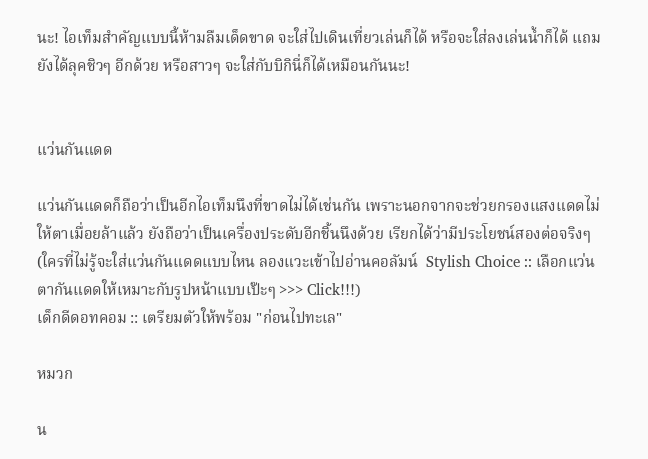นะ! ไอเท็มสำคัญแบบนี้ห้ามลืมเด็ดขาด จะใส่ไปเดินเที่ยวเล่นก็ได้ หรือจะใส่ลงเล่นน้ำก็ได้ แถมยังได้ลุคชิวๆ อีกด้วย หรือสาวๆ จะใส่กับบิกินี่ก็ได้เหมือนกันนะ!


แว่นกันแดด

แว่นกันแดดก็ถือว่าเป็นอีกไอเท็มนึงที่ขาดไม่ได้เช่นกัน เพราะนอกจากจะช่วยกรองแสงแดดไม่ให้ตาเมื่อยล้าแล้ว ยังถือว่าเป็นเครื่องประดับอีกชิ้นนึงด้วย เรียกได้ว่ามีประโยชน์สองต่อจริงๆ (ใครที่ไม่รู้จะใส่แว่นกันแดดแบบไหน ลองแวะเข้าไปอ่านคอลัมน์  Stylish Choice :: เลือกแว่นตากันแดดให้เหมาะกับรูปหน้าแบบเป๊ะๆ >>> Click!!!)
เด็กดีดอทคอม :: เตรียมตัวให้พร้อม "ก่อนไปทะเล"

หมวก

น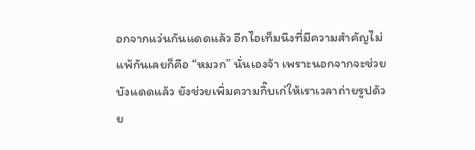อกจากแว่นกันแดดแล้ว อีกไอเท็มนึงที่มีความสำคัญไม่แพ้กันเลยก็คือ “หมวก” นั่นเองจ้า เพราะนอกจากจะช่วยบังแดดแล้ว ยังช่วยเพิ่มความกิ๊บเก๋ให้เราเวลาถ่ายรูปด้วย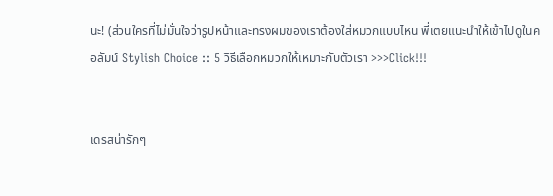นะ! (ส่วนใครที่ไม่มั่นใจว่ารูปหน้าและทรงผมของเราต้องใส่หมวกแบบไหน พี่เตยแนะนำให้เข้าไปดูในคอลัมน์ Stylish Choice :: 5 วิธีเลือกหมวกให้เหมาะกับตัวเรา >>>Click!!!


เดรสน่ารักๆ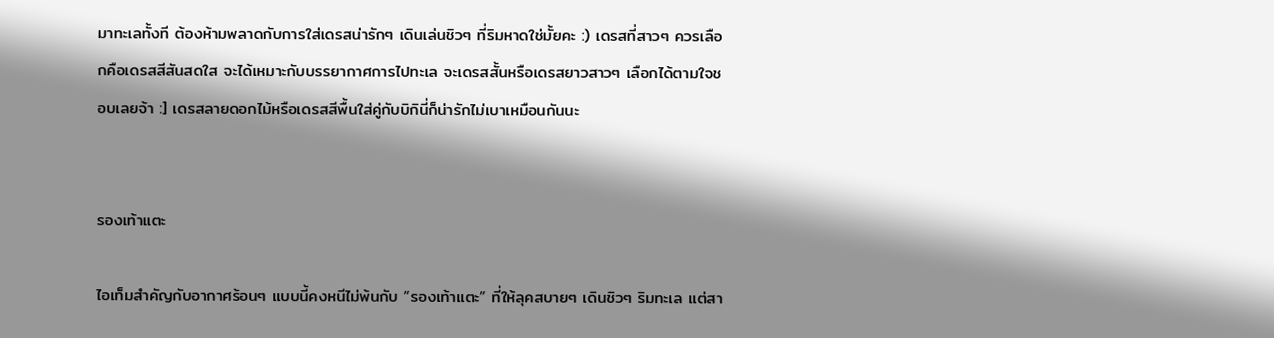มาทะเลทั้งที ต้องห้ามพลาดกับการใส่เดรสน่ารักๆ เดินเล่นชิวๆ ที่ริมหาดใช่มั้ยคะ :) เดรสที่สาวๆ ควรเลือกคือเดรสสีสันสดใส จะได้เหมาะกับบรรยากาศการไปทะเล จะเดรสสั้นหรือเดรสยาวสาวๆ เลือกได้ตามใจชอบเลยจ้า :] เดรสลายดอกไม้หรือเดรสสีพื้นใส่คู่กับบิกินี่ก็น่ารักไม่เบาเหมือนกันนะ


รองเท้าแตะ

ไอเท็มสำคัญกับอากาศร้อนๆ แบบนี้คงหนีไม่พ้นกับ “รองเท้าแตะ” ที่ให้ลุคสบายๆ เดินชิวๆ ริมทะเล แต่สา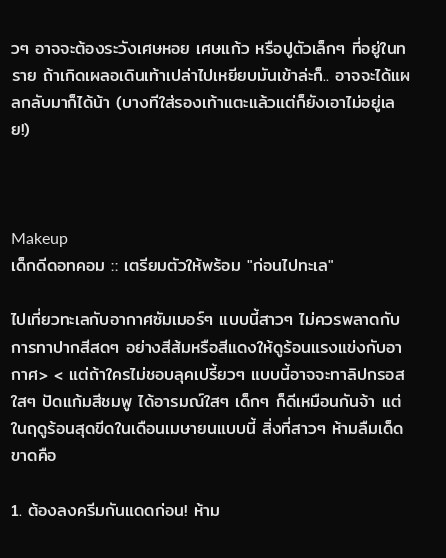วๆ อาจจะต้องระวังเศษหอย เศษแก้ว หรือปูตัวเล็กๆ ที่อยู่ในทราย ถ้าเกิดเผลอเดินเท้าเปล่าไปเหยียบมันเข้าล่ะก็.. อาจจะได้แผลกลับมาก็ได้น้า (บางทีใส่รองเท้าแตะแล้วแต่ก็ยังเอาไม่อยู่เลย!)



Makeup
เด็กดีดอทคอม :: เตรียมตัวให้พร้อม "ก่อนไปทะเล"

ไปเที่ยวทะเลกับอากาศซัมเมอร์ๆ แบบนี้สาวๆ ไม่ควรพลาดกับการทาปากสีสดๆ อย่างสีส้มหรือสีแดงให้ดูร้อนแรงแข่งกับอากาศ> < แต่ถ้าใครไม่ชอบลุคเปรี้ยวๆ แบบนี้อาจจะทาลิปกรอสใสๆ ปัดแก้มสีชมพู ได้อารมณ์ใสๆ เด็กๆ ก็ดีเหมือนกันจ้า แต่ในฤดูร้อนสุดขีดในเดือนเมษายนแบบนี้ สิ่งที่สาวๆ ห้ามลืมเด็ดขาดคือ

1. ต้องลงครีมกันแดดก่อน! ห้าม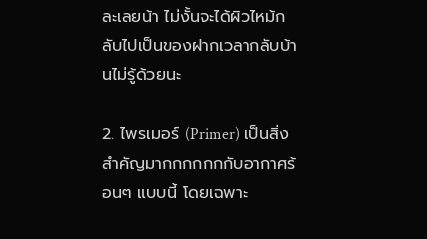ละเลยน้า ไม่งั้นจะได้ผิวไหม้กลับไปเป็นของฝากเวลากลับบ้านไม่รู้ด้วยนะ

2. ไพรเมอร์ (Primer) เป็นสิ่งสำคัญมากกกกกกกับอากาศร้อนๆ แบบนี้ โดยเฉพาะ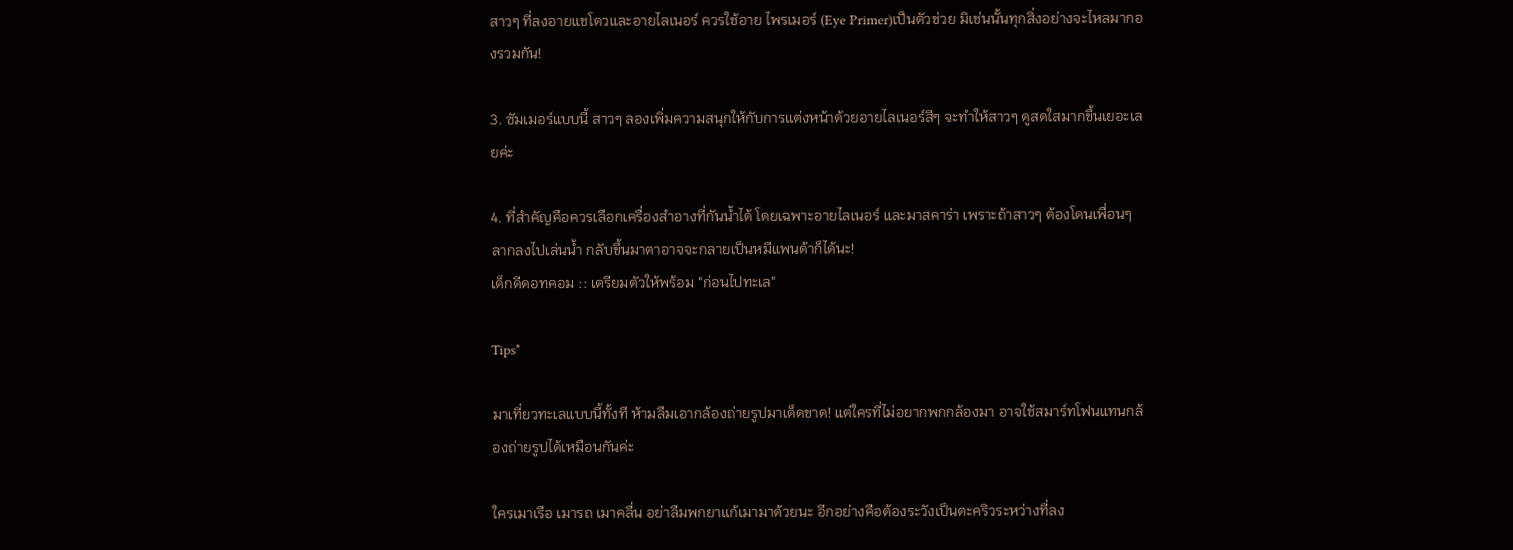สาวๆ ที่ลงอายแชโดวและอายไลเนอร์ ควรใช้อาย ไพรเมอร์ (Eye Primer)เป็นตัวช่วย มิเช่นนั้นทุกสิ่งอย่างจะไหลมากองรวมกัน!

3. ซัมเมอร์แบบนี้ สาวๆ ลองเพิ่มความสนุกให้กับการแต่งหน้าด้วยอายไลเนอร์สีๆ จะทำให้สาวๆ ดูสดใสมากขึ้นเยอะเลยค่ะ

4. ที่สำคัญคือควรเลือกเครื่องสำอางที่กันน้ำได้ โดยเฉพาะอายไลเนอร์ และมาสคาร่า เพราะถ้าสาวๆ ต้องโดนเพื่อนๆ ลากลงไปเล่นน้ำ กลับขึ้นมาตาอาจจะกลายเป็นหมีแพนด้าก็ได้นะ!
เด็กดีดอทคอม :: เตรียมตัวให้พร้อม "ก่อนไปทะเล"

Tips*

มาเที่ยวทะเลแบบนี้ทั้งที ห้ามลืมเอากล้องถ่ายรูปมาเด็ดขาด! แต่ใครที่ไม่อยากพกกล้องมา อาจใช้สมาร์ทโฟนแทนกล้องถ่ายรูปได้เหมือนกันค่ะ

ใครเมาเรือ เมารถ เมาคลื่น อย่าลืมพกยาแก้เมามาด้วยนะ อีกอย่างคือต้องระวังเป็นตะคริวระหว่างที่ลง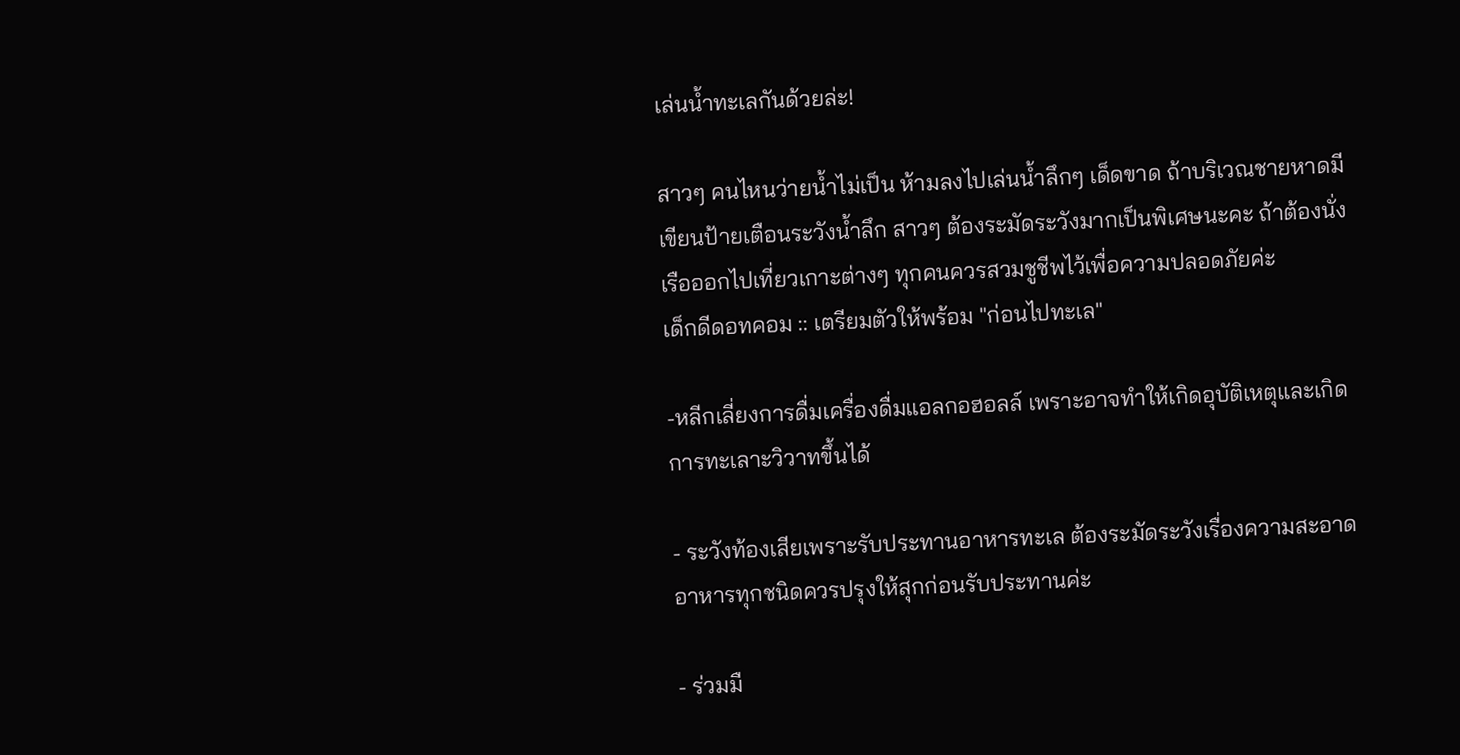เล่นน้ำทะเลกันด้วยล่ะ!

สาวๆ คนไหนว่ายน้ำไม่เป็น ห้ามลงไปเล่นน้ำลึกๆ เด็ดขาด ถ้าบริเวณชายหาดมีเขียนป้ายเตือนระวังน้ำลึก สาวๆ ต้องระมัดระวังมากเป็นพิเศษนะคะ ถ้าต้องนั่งเรือออกไปเที่ยวเกาะต่างๆ ทุกคนควรสวมชูชีพไว้เพื่อความปลอดภัยค่ะ
เด็กดีดอทคอม :: เตรียมตัวให้พร้อม "ก่อนไปทะเล"

-หลีกเลี่ยงการดื่มเครื่องดื่มแอลกอฮอลล์ เพราะอาจทำให้เกิดอุบัติเหตุและเกิดการทะเลาะวิวาทขึ้นได้

- ระวังท้องเสียเพราะรับประทานอาหารทะเล ต้องระมัดระวังเรื่องความสะอาด อาหารทุกชนิดควรปรุงให้สุกก่อนรับประทานค่ะ

- ร่วมมื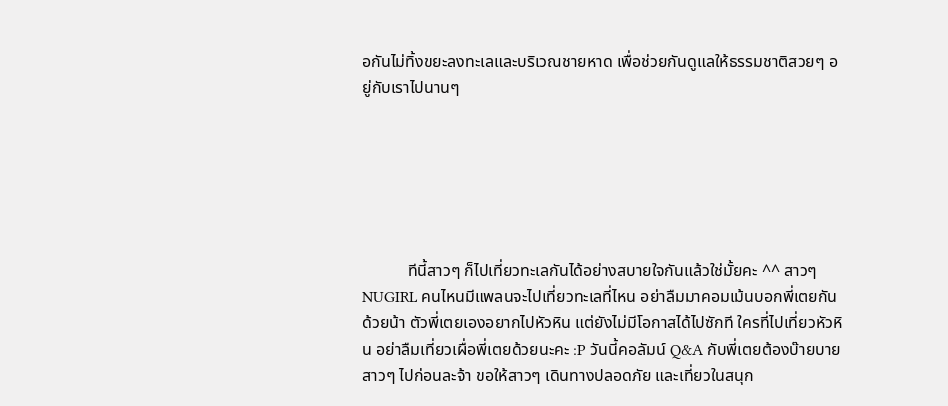อกันไม่ทิ้งขยะลงทะเลและบริเวณชายหาด เพื่อช่วยกันดูแลให้ธรรมชาติสวยๆ อยู่กับเราไปนานๆ






           ทีนี้สาวๆ ก็ไปเที่ยวทะเลกันได้อย่างสบายใจกันแล้วใช่มั้ยคะ ^^ สาวๆ NUGIRL คนไหนมีแพลนจะไปเที่ยวทะเลที่ไหน อย่าลืมมาคอมเม้นบอกพี่เตยกันด้วยน้า ตัวพี่เตยเองอยากไปหัวหิน แต่ยังไม่มีโอกาสได้ไปซักที ใครที่ไปเที่ยวหัวหิน อย่าลืมเที่ยวเผื่อพี่เตยด้วยนะคะ :P วันนี้คอลัมน์ Q&A กับพี่เตยต้องบ๊ายบายสาวๆ ไปก่อนละจ้า ขอให้สาวๆ เดินทางปลอดภัย และเที่ยวในสนุก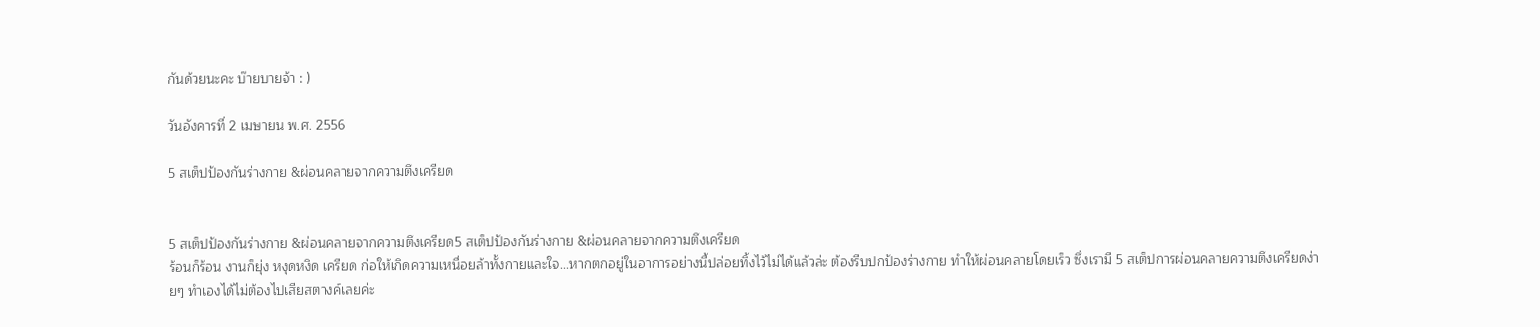กันด้วยนะคะ บ๊ายบายจ้า : )

วันอังคารที่ 2 เมษายน พ.ศ. 2556

5 สเต็ปป้องกันร่างกาย &ผ่อนคลายจากความตึงเครียด


5 สเต็ปป้องกันร่างกาย &ผ่อนคลายจากความตึงเครียด5 สเต็ปป้องกันร่างกาย &ผ่อนคลายจากความตึงเครียด
ร้อนก็ร้อน งานก็ยุ่ง หงุดหงิด เครียด ก่อให้เกิดความเหนื่อยล้าทั้งกายและใจ...หากตกอยู่ในอาการอย่างนี้ปล่อยทิ้งไว้ไม่ได้แล้วล่ะ ต้องรีบปกป้องร่างกาย ทำให้ผ่อนคลายโดยเร็ว ซึ่งเรามี 5 สเต็ปการผ่อนคลายความตึงเครียดง่ายๆ ทำเองได้ไม่ต้องไปเสียสตางค์เลยค่ะ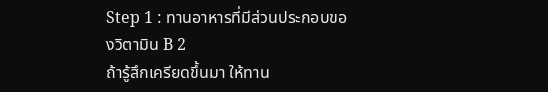Step 1 : ทานอาหารที่มีส่วนประกอบของวิตามิน B 2
ถ้ารู้สึกเครียดขึ้นมา ให้ทาน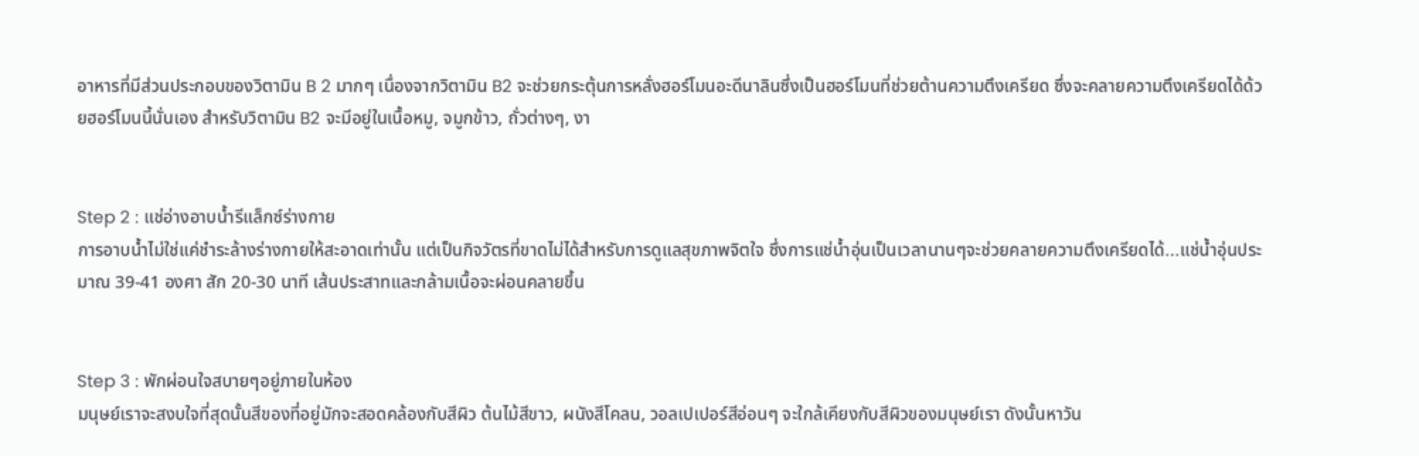อาหารที่มีส่วนประกอบของวิตามิน B 2 มากๆ เนื่องจากวิตามิน B2 จะช่วยกระตุ้นการหลั่งฮอร์โมนอะดีนาลินซึ่งเป็นฮอร์โมนที่ช่วยต้านความตึงเครียด ซึ่งจะคลายความตึงเครียดได้ด้วยฮอร์โมนนี้นั่นเอง สำหรับวิตามิน B2 จะมีอยู่ในเนื้อหมู, จมูกข้าว, ถั่วต่างๆ, งา


Step 2 : แช่อ่างอาบน้ำรีแล็กซ์ร่างกาย
การอาบน้ำไม่ใช่แค่ชำระล้างร่างกายให้สะอาดเท่านั้น แต่เป็นกิจวัตรที่ขาดไม่ได้สำหรับการดูแลสุขภาพจิตใจ ซึ่งการแช่น้ำอุ่นเป็นเวลานานๆจะช่วยคลายความตึงเครียดได้...แช่น้ำอุ่นประมาณ 39-41 องศา สัก 20-30 นาที เส้นประสาทและกล้ามเนื้อจะผ่อนคลายขึ้น


Step 3 : พักผ่อนใจสบายๆอยู่ภายในห้อง
มนุษย์เราจะสงบใจที่สุดนั้นสีของที่อยู่มักจะสอดคล้องกับสีผิว ต้นไม้สีขาว, ผนังสีโคลน, วอลเปเปอร์สีอ่อนๆ จะใกล้เคียงกับสีผิวของมนุษย์เรา ดังนั้นหาวัน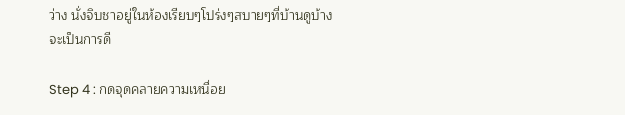ว่าง นั่งจิบชาอยู่ในห้องเรียบๆโปร่งๆสบายๆที่บ้านดูบ้างจะเป็นการดี

Step 4 : กดจุดคลายความเหนื่อย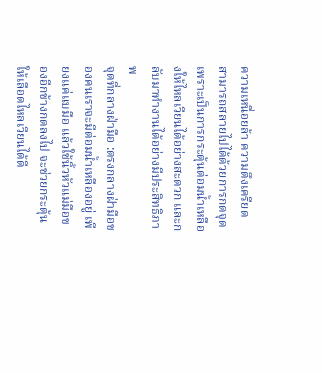ความเหนื่อยล้า ความตึงเครียด สามารถสลายไปได้ด้วยการกดจุด เพราะเป็นการกระตุ้นต่อมน้ำเหลืองให้ไหลเวียนได้อย่างสะดวก และกลับมาทำงานได้อย่างมีประสิทธิภาพ
จุดที่กลางฝ่ามือ :ตรงกลางฝ่ามือของคนเราจะมีต่อมน้ำเหลืองอยู่ เพียงแค่แบมือ แล้วใช้นิ้วหัวแม่มือของอีกข้างกดลงไป จะช่วยกระตุ้นให้เลือดไหลเวียนได้ดี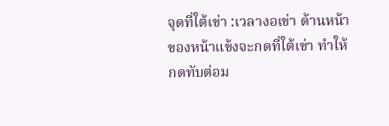จุดที่ใต้เข่า :เวลางอเข่า ด้านหน้าของหน้าแข้งจะกดที่ใต้เข่า ทำให้กดทับต่อม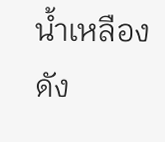น้ำเหลือง ดัง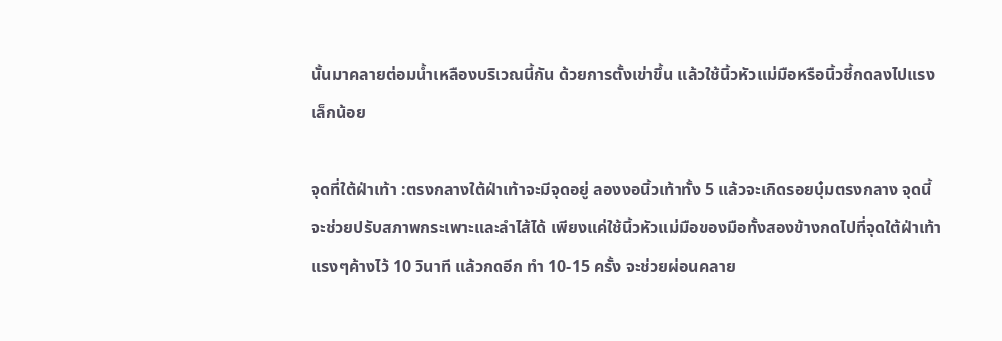นั้นมาคลายต่อมน้ำเหลืองบริเวณนี้กัน ด้วยการตั้งเข่าขึ้น แล้วใช้นิ้วหัวแม่มือหรือนิ้วชี้กดลงไปแรงเล็กน้อย

จุดที่ใต้ฝ่าเท้า :ตรงกลางใต้ฝ่าเท้าจะมีจุดอยู่ ลองงอนิ้วเท้าทั้ง 5 แล้วจะเกิดรอยบุ๋มตรงกลาง จุดนี้จะช่วยปรับสภาพกระเพาะและลำไส้ได้ เพียงแค่ใช้นิ้วหัวแม่มือของมือทั้งสองข้างกดไปที่จุดใต้ฝ่าเท้าแรงๆค้างไว้ 10 วินาที แล้วกดอีก ทำ 10-15 ครั้ง จะช่วยผ่อนคลาย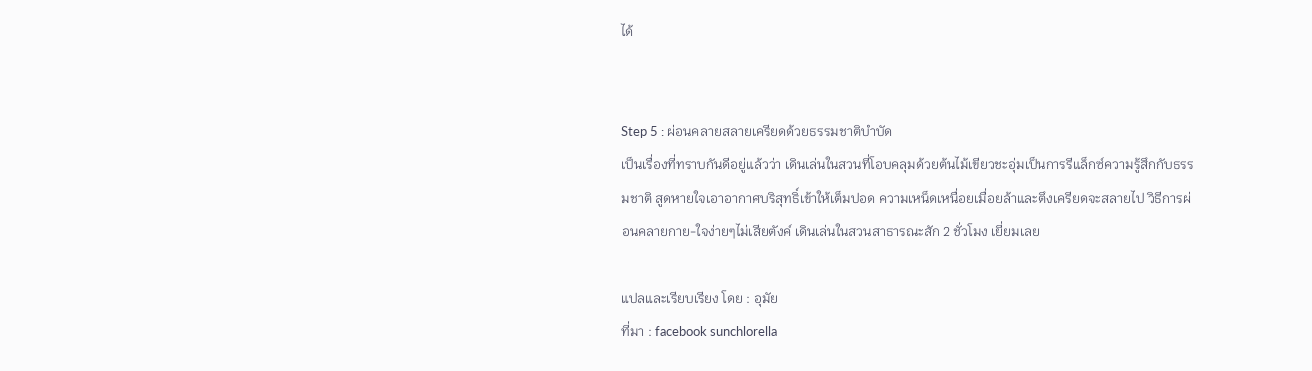ได้


Step 5 : ผ่อนคลายสลายเครียดด้วยธรรมชาติบำบัด
เป็นเรื่องที่ทราบกันดีอยู่แล้วว่า เดินเล่นในสวนที่โอบคลุมด้วยต้นไม้เขียวชะอุ่มเป็นการรีแล็กซ์ความรู้สึกกับธรรมชาติ สูดหายใจเอาอากาศบริสุทธิ์เข้าให้เต็มปอด ความเหน็ดเหนื่อยเมื่อยล้าและตึงเครียดจะสลายไป วิธีการผ่อนคลายกาย-ใจง่ายๆไม่เสียตังค์ เดินเล่นในสวนสาธารณะสัก 2 ชั่วโมง เยี่ยมเลย

แปลและเรียบเรียง โดย : อุมัย
ที่มา : facebook sunchlorella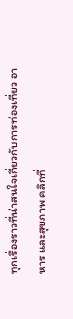ทุกเรื่องราวที่น่าสนใจเกี่ยวกับการท่องเที่ยว อาหาร และสุขภาพ คลิกที่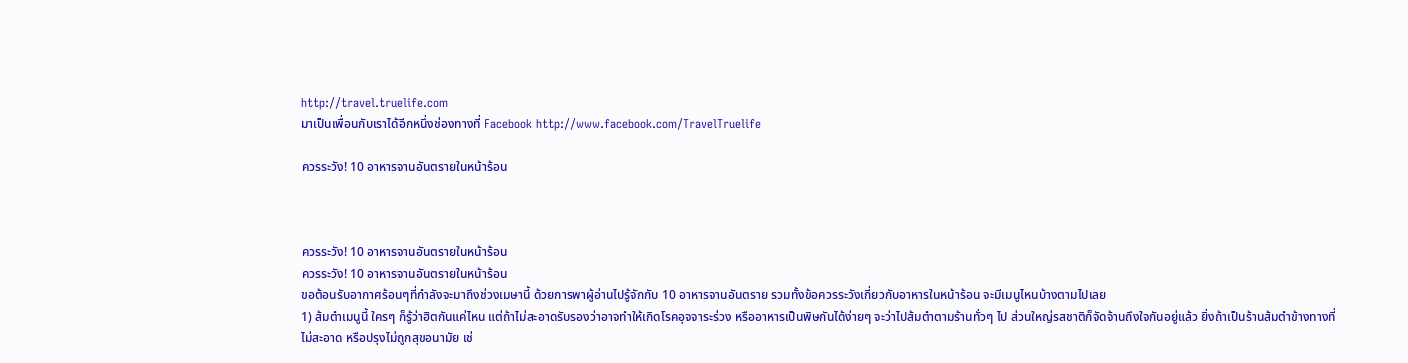http://travel.truelife.com
มาเป็นเพื่อนกับเราได้อีกหนึ่งช่องทางที่ Facebook http://www.facebook.com/TravelTruelife

ควรระวัง! 10 อาหารจานอันตรายในหน้าร้อน



ควรระวัง! 10 อาหารจานอันตรายในหน้าร้อน
ควรระวัง! 10 อาหารจานอันตรายในหน้าร้อน
ขอต้อนรับอากาศร้อนๆที่กำลังจะมาถึงช่วงเมษานี้ ด้วยการพาผู้อ่านไปรู้จักกับ 10 อาหารจานอันตราย รวมทั้งข้อควรระวังเกี่ยวกับอาหารในหน้าร้อน จะมีเมนูไหนบ้างตามไปเลย
1) ส้มตำเมนูนี้ ใครๆ ก็รู้ว่าฮิตกันแค่ไหน แต่ถ้าไม่สะอาดรับรองว่าอาจทำให้เกิดโรคอุจจาระร่วง หรืออาหารเป็นพิษกันได้ง่ายๆ จะว่าไปส้มตำตามร้านทั่วๆ ไป ส่วนใหญ่รสชาติก็จัดจ้านถึงใจกันอยู่แล้ว ยิ่งถ้าเป็นร้านส้มตำข้างทางที่ไม่สะอาด หรือปรุงไม่ถูกสุขอนามัย เช่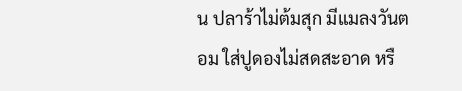น ปลาร้าไม่ต้มสุก มีแมลงวันตอม ใส่ปูดองไม่สดสะอาด หรื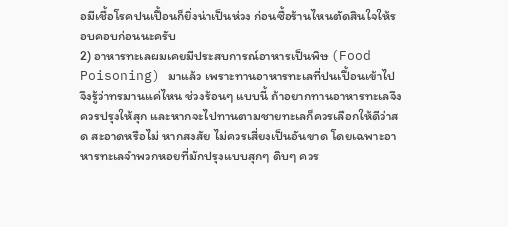อมีเชื้อโรคปนเปื้อนก็ยิ่งน่าเป็นห่วง ก่อนซื้อร้านไหนตัดสินใจให้รอบคอบก่อนนะครับ
2) อาหารทะเลผมเคยมีประสบการณ์อาหารเป็นพิษ (Food Poisoning) มาแล้ว เพราะทานอาหารทะเลที่ปนเปื้อนเข้าไป จึงรู้ว่าทรมานแค่ไหน ช่วงร้อนๆ แบบนี้ ถ้าอยากทานอาหารทะเลจึงควรปรุงให้สุก และหากจะไปทานตามชายทะเลก็ควรเลือกให้ดีว่าสด สะอาดหรือไม่ หากสงสัย ไม่ควรเสี่ยงเป็นอันขาด โดยเฉพาะอาหารทะเลจำพวกหอยที่มักปรุงแบบสุกๆ ดิบๆ ควร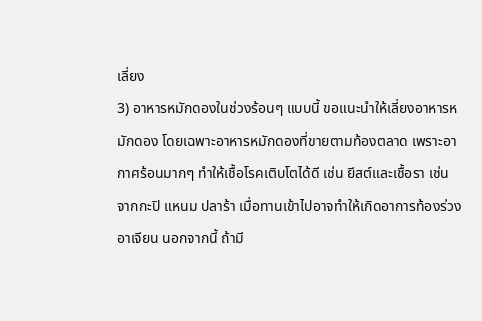เลี่ยง
3) อาหารหมักดองในช่วงร้อนๆ แบบนี้ ขอแนะนำให้เลี่ยงอาหารหมักดอง โดยเฉพาะอาหารหมักดองที่ขายตามท้องตลาด เพราะอากาศร้อนมากๆ ทำให้เชื้อโรคเติบโตได้ดี เช่น ยีสต์และเชื้อรา เช่น จากกะปิ แหนม ปลาร้า เมื่อทานเข้าไปอาจทำให้เกิดอาการท้องร่วง อาเจียน นอกจากนี้ ถ้ามี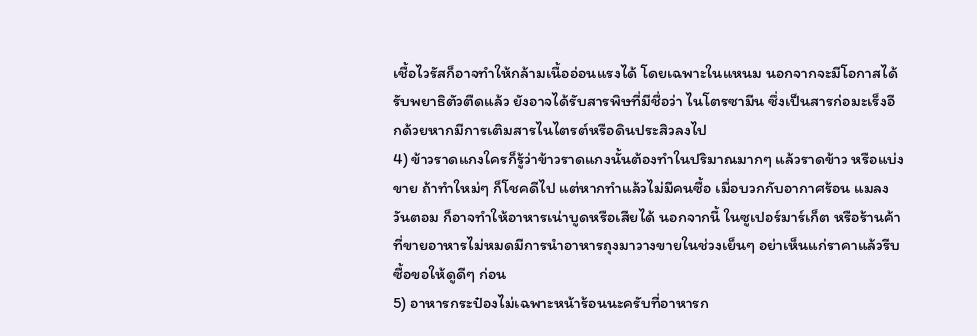เชื้อไวรัสก็อาจทำให้กล้ามเนื้ออ่อนแรงได้ โดยเฉพาะในแหนม นอกจากจะมีโอกาสได้รับพยาธิตัวตืดแล้ว ยังอาจได้รับสารพิษที่มีชื่อว่า ไนโตรซามีน ซึ่งเป็นสารก่อมะเร็งอีกด้วยหากมีการเติมสารไนไตรต์หรือดินประสิวลงไป
4) ข้าวราดแกงใครก็รู้ว่าข้าวราดแกงนั้นต้องทำในปริมาณมากๆ แล้วราดข้าว หรือแบ่งขาย ถ้าทำใหม่ๆ ก็โชคดีไป แต่หากทำแล้วไม่มีคนซื้อ เมื่อบวกกับอากาศร้อน แมลงวันตอม ก็อาจทำให้อาหารเน่าบูดหรือเสียได้ นอกจากนี้ ในซูเปอร์มาร์เก็ต หรือร้านค้าที่ขายอาหารไม่หมดมีการนำอาหารถุงมาวางขายในช่วงเย็นๆ อย่าเห็นแก่ราคาแล้วรีบซื้อขอให้ดูดีๆ ก่อน
5) อาหารกระป๋องไม่เฉพาะหน้าร้อนนะครับที่อาหารก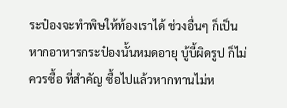ระป๋องจะทำพิษให้ท้องเราได้ ช่วงอื่นๆ ก็เป็น หากอาหารกระป๋องนั้นหมดอายุ บู้บี้ผิดรูป ก็ไม่ควรซื้อ ที่สำคัญ ซื้อไปแล้วหากทานไม่ห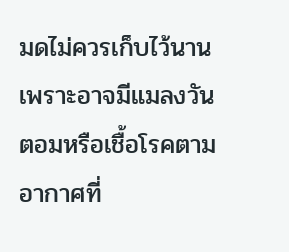มดไม่ควรเก็บไว้นาน เพราะอาจมีแมลงวันตอมหรือเชื้อโรคตามอากาศที่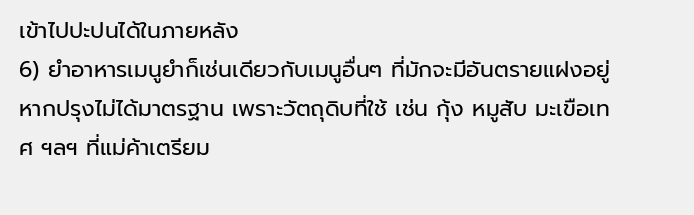เข้าไปปะปนได้ในภายหลัง
6) ยำอาหารเมนูยำก็เช่นเดียวกับเมนูอื่นๆ ที่มักจะมีอันตรายแฝงอยู่หากปรุงไม่ได้มาตรฐาน เพราะวัตถุดิบที่ใช้ เช่น กุ้ง หมูสับ มะเขือเทศ ฯลฯ ที่แม่ค้าเตรียม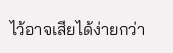ไว้อาจเสียได้ง่ายกว่า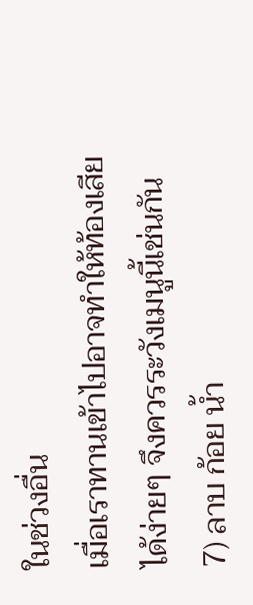ในช่วงอื่น
เมื่อเราทานเข้าไปอาจทำให้ท้องเสียได้ง่ายๆ จึงควรระวังเมนูนี้เช่นกัน
7) ลาบ ก้อย น้ำ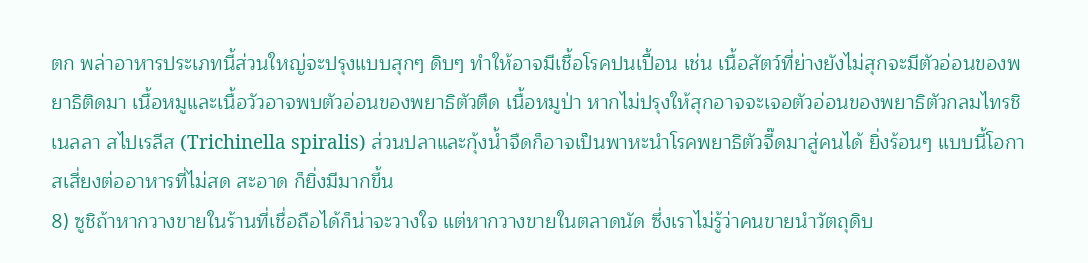ตก พล่าอาหารประเภทนี้ส่วนใหญ่จะปรุงแบบสุกๆ ดิบๆ ทำให้อาจมีเชื้อโรคปนเปื้อน เช่น เนื้อสัตว์ที่ย่างยังไม่สุกจะมีตัวอ่อนของพยาธิติดมา เนื้อหมูและเนื้อวัวอาจพบตัวอ่อนของพยาธิตัวตืด เนื้อหมูป่า หากไม่ปรุงให้สุกอาจจะเจอตัวอ่อนของพยาธิตัวกลมไทรชิเนลลา สไปเรลีส (Trichinella spiralis) ส่วนปลาและกุ้งน้ำจืดก็อาจเป็นพาหะนำโรคพยาธิตัวจี๊ดมาสู่คนได้ ยิ่งร้อนๆ แบบนี้โอกาสเสี่ยงต่ออาหารที่ไม่สด สะอาด ก็ยิ่งมีมากขึ้น
8) ซูชิถ้าหากวางขายในร้านที่เชื่อถือได้ก็น่าจะวางใจ แต่หากวางขายในตลาดนัด ซึ่งเราไม่รู้ว่าคนขายนำวัตถุดิบ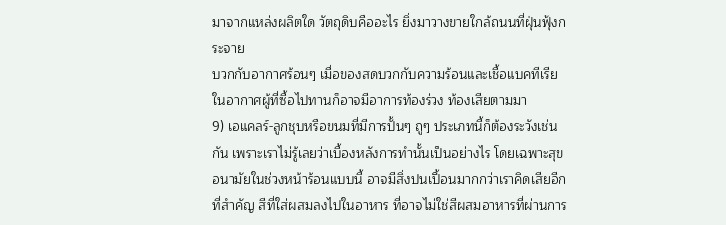มาจากแหล่งผลิตใด วัตถุดิบคืออะไร ยิ่งมาวางขายใกล้ถนนที่ฝุ่นฟุ้งกระจาย
บวกกับอากาศร้อนๆ เมื่อของสดบวกกับความร้อนและเชื้อแบคทีเรียในอากาศผู้ที่ซื้อไปทานก็อาจมีอาการท้องร่วง ท้องเสียตามมา
9) เอแคลร์-ลูกชุบหรือขนมที่มีการปั้นๆ ถูๆ ประเภทนี้ก็ต้องระวังเช่นกัน เพราะเราไม่รู้เลยว่าเบื้องหลังการทำนั้นเป็นอย่างไร โดยเฉพาะสุขอนามัยในช่วงหน้าร้อนแบบนี้ อาจมีสิ่งปนเปื้อนมากกว่าเราคิดเสียอีก ที่สำคัญ สีที่ใส่ผสมลงไปในอาหาร ที่อาจไม่ใช่สีผสมอาหารที่ผ่านการ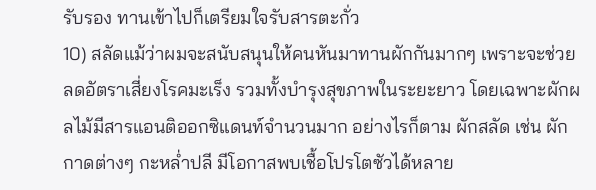รับรอง ทานเข้าไปก็เตรียมใจรับสารตะกั่ว
10) สลัดแม้ว่าผมจะสนับสนุนให้คนหันมาทานผักกันมากๆ เพราะจะช่วยลดอัตราเสี่ยงโรคมะเร็ง รวมทั้งบำรุงสุขภาพในระยะยาว โดยเฉพาะผักผลไม้มีสารแอนติออกซิแดนท์จำนวนมาก อย่างไรก็ตาม ผักสลัด เช่น ผักกาดต่างๆ กะหล่ำปลี มีโอกาสพบเชื้อโปรโตซัวได้หลาย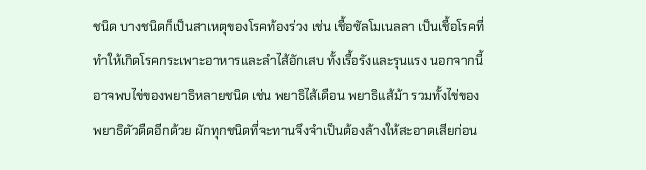ชนิด บางชนิดก็เป็นสาเหตุของโรคท้องร่วง เช่น เชื้อซัลโมเนลลา เป็นเชื้อโรคที่ทำให้เกิดโรคกระเพาะอาหารและลำไส้อักเสบ ทั้งเรื้อรังและรุนแรง นอกจากนี้ อาจพบไข่ของพยาธิหลายชนิด เช่น พยาธิไส้เดือน พยาธิแส้ม้า รวมทั้งไข่ของพยาธิตัวตืดอีกด้วย ผักทุกชนิดที่จะทานจึงจำเป็นต้องล้างให้สะอาดเสียก่อน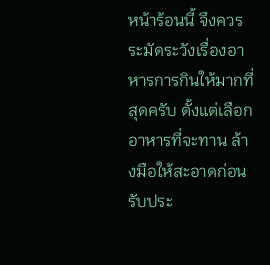หน้าร้อนนี้ จึงควรระมัดระวังเรื่องอาหารการกินให้มากที่สุดครับ ตั้งแต่เลือกอาหารที่จะทาน ล้างมือให้สะอาดก่อนรับประ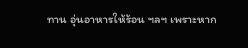ทาน อุ่นอาหารให้ร้อน ฯลฯ เพราะหาก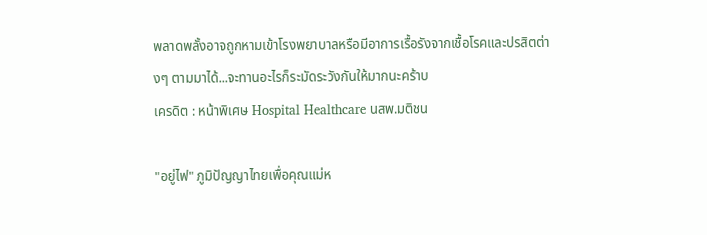พลาดพลั้งอาจถูกหามเข้าโรงพยาบาลหรือมีอาการเรื้อรังจากเชื้อโรคและปรสิตต่างๆ ตามมาได้...จะทานอะไรก็ระมัดระวังกันให้มากนะคร้าบ
เครดิต : หน้าพิเศษ Hospital Healthcare นสพ.มติชน

"อยู่ไฟ" ภูมิปัญญาไทยเพื่อคุณแม่ห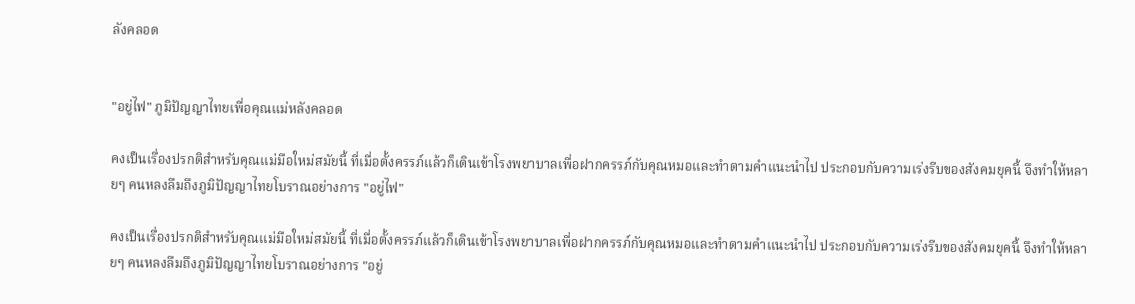ลังคลอด


"อยู่ไฟ" ภูมิปัญญาไทยเพื่อคุณแม่หลังคลอด

คงเป็นเรื่องปรกติสำหรับคุณแม่มือใหม่สมัยนี้ ที่เมื่อตั้งครรภ์แล้วก็เดินเข้าโรงพยาบาลเพื่อฝากครรภ์กับคุณหมอและทำตามคำแนะนำไป ประกอบกับความเร่งรีบของสังคมยุคนี้ จึงทำให้หลายๆ คนหลงลืมถึงภูมิปัญญาไทยโบราณอย่างการ "อยู่ไฟ"

คงเป็นเรื่องปรกติสำหรับคุณแม่มือใหม่สมัยนี้ ที่เมื่อตั้งครรภ์แล้วก็เดินเข้าโรงพยาบาลเพื่อฝากครรภ์กับคุณหมอและทำตามคำแนะนำไป ประกอบกับความเร่งรีบของสังคมยุคนี้ จึงทำให้หลายๆ คนหลงลืมถึงภูมิปัญญาไทยโบราณอย่างการ "อยู่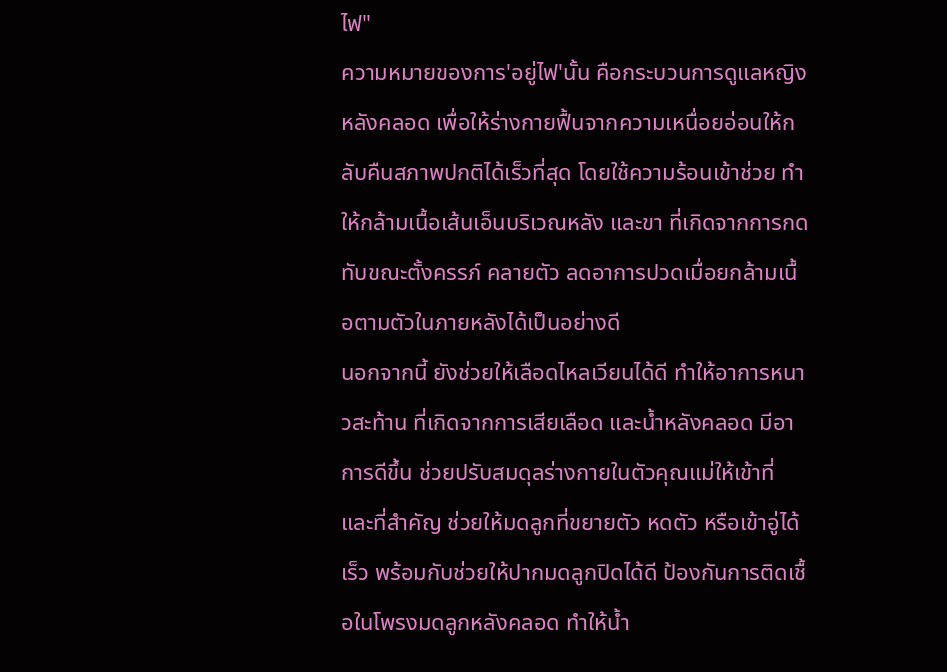ไฟ"
ความหมายของการ'อยู่ไฟ'นั้น คือกระบวนการดูแลหญิงหลังคลอด เพื่อให้ร่างกายฟื้นจากความเหนื่อยอ่อนให้กลับคืนสภาพปกติได้เร็วที่สุด โดยใช้ความร้อนเข้าช่วย ทำให้กล้ามเนื้อเส้นเอ็นบริเวณหลัง และขา ที่เกิดจากการกดทับขณะตั้งครรภ์ คลายตัว ลดอาการปวดเมื่อยกล้ามเนื้อตามตัวในภายหลังได้เป็นอย่างดี
นอกจากนี้ ยังช่วยให้เลือดไหลเวียนได้ดี ทำให้อาการหนาวสะท้าน ที่เกิดจากการเสียเลือด และน้ำหลังคลอด มีอาการดีขึ้น ช่วยปรับสมดุลร่างกายในตัวคุณแม่ให้เข้าที่ และที่สำคัญ ช่วยให้มดลูกที่ขยายตัว หดตัว หรือเข้าอู่ได้เร็ว พร้อมกับช่วยให้ปากมดลูกปิดได้ดี ป้องกันการติดเชื้อในโพรงมดลูกหลังคลอด ทำให้น้ำ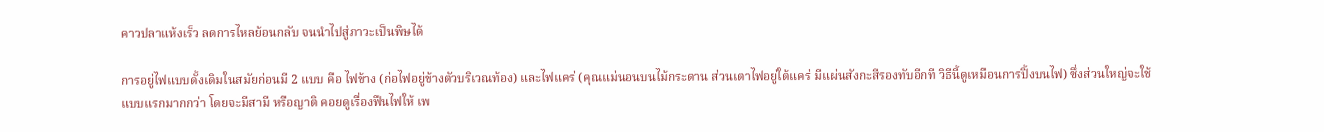คาวปลาแห้งเร็ว ลดการไหลย้อนกลับ จนนำไปสู่ภาวะเป็นพิษได้

การอยู่ไฟแบบดั้งเดิมในสมัยก่อนมี 2 แบบ คือ ไฟข้าง (ก่อไฟอยู่ข้างตัวบริเวณท้อง) และไฟแคร่ (คุณแม่นอนบนไม้กระดาน ส่วนเตาไฟอยู่ใต้แคร่ มีแผ่นสังกะสีรองทับอีกที วิธีนี้ดูเหมือนการปิ้งบนไฟ) ซึ่งส่วนใหญ่จะใช้แบบแรกมากกว่า โดยจะมีสามี หรือญาติ คอยดูเรื่องฟืนไฟให้ เพ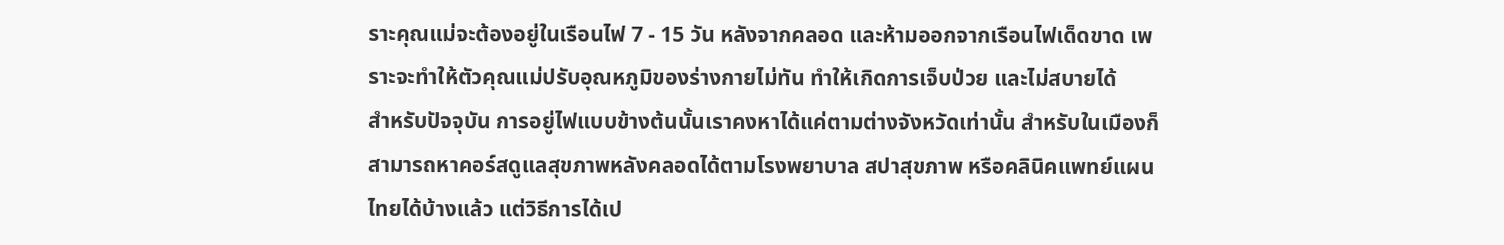ราะคุณแม่จะต้องอยู่ในเรือนไฟ 7 - 15 วัน หลังจากคลอด และห้ามออกจากเรือนไฟเด็ดขาด เพราะจะทำให้ตัวคุณแม่ปรับอุณหภูมิของร่างกายไม่ทัน ทำให้เกิดการเจ็บป่วย และไม่สบายได้
สำหรับปัจจุบัน การอยู่ไฟแบบข้างต้นนั้นเราคงหาได้แค่ตามต่างจังหวัดเท่านั้น สำหรับในเมืองก็สามารถหาคอร์สดูแลสุขภาพหลังคลอดได้ตามโรงพยาบาล สปาสุขภาพ หรือคลินิคแพทย์แผนไทยได้บ้างแล้ว แต่วิธีการได้เป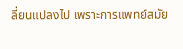ลี่ยนแปลงไป เพราะการแพทย์สมัย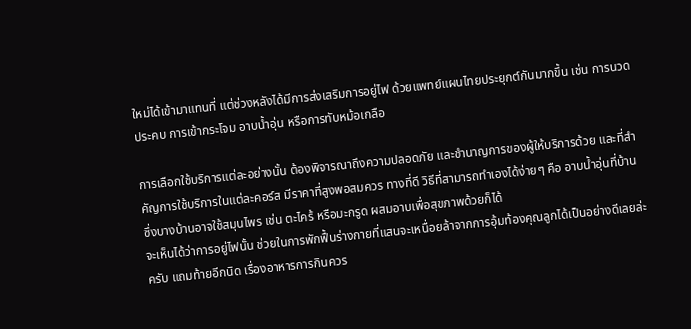ใหม่ได้เข้ามาแทนที่ แต่ช่วงหลังได้มีการส่งเสริมการอยู่ไฟ ด้วยแพทย์แผนไทยประยุกต์กันมากขึ้น เช่น การนวดประคบ การเข้ากระโจม อาบน้ำอุ่น หรือการทับหม้อเกลือ

การเลือกใช้บริการแต่ละอย่างนั้น ต้องพิจารณาถึงความปลอดภัย และชำนาญการของผู้ให้บริการด้วย และที่สำคัญการใช้บริการในแต่ละคอร์ส มีราคาที่สูงพอสมควร ทางที่ดี วิธีที่สามารถทำเองได้ง่ายๆ คือ อาบน้ำอุ่นที่บ้าน ซึ่งบางบ้านอาจใช้สมุนไพร เช่น ตะไคร้ หรือมะกรูด ผสมอาบเพื่อสุขภาพด้วยก็ได้
จะเห็นได้ว่าการอยู่ไฟนั้น ช่วยในการพักฟื้นร่างกายที่แสนจะเหนื่อยล้าจากการอุ้มท้องคุณลูกได้เป็นอย่างดีเลยล่ะครับ แถมท้ายอีกนิด เรื่องอาหารการกินควร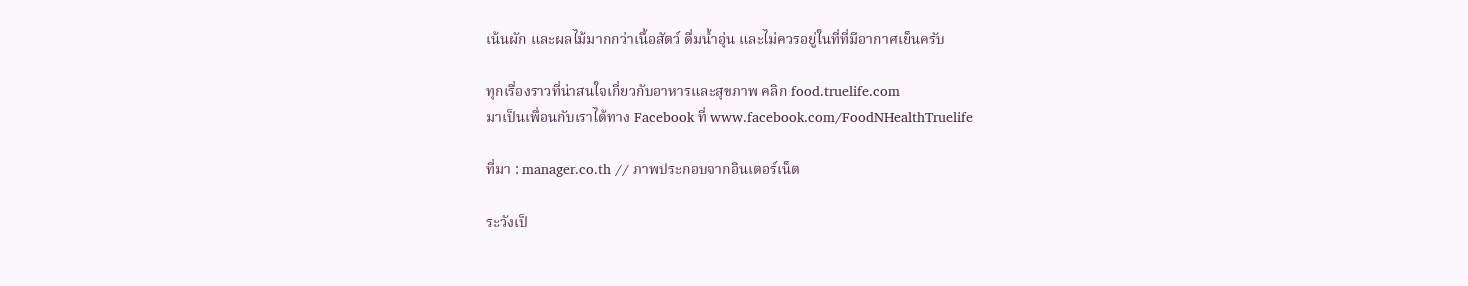เน้นผัก และผลไม้มากกว่าเนื้อสัตว์ ดื่มน้ำอุ่น และไม่ควรอยู่ในที่ที่มีอากาศเย็นครับ

ทุกเรื่องราวที่น่าสนใจเกี่ยวกับอาหารและสุขภาพ คลิก food.truelife.com
มาเป็นเพื่อนกับเราได้ทาง Facebook ที่ www.facebook.com/FoodNHealthTruelife

ที่มา : manager.co.th // ภาพประกอบจากอินเตอร์เน็ต

ระวังเป็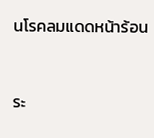นโรคลมแดดหน้าร้อน


ระ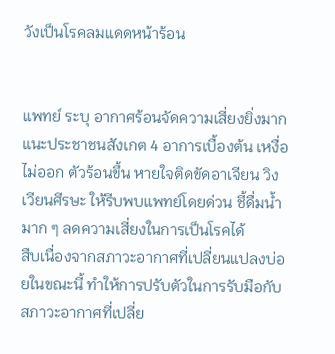วังเป็นโรคลมแดดหน้าร้อน


แพทย์ ระบุ อากาศร้อนจัดความเสี่ยงยิ่งมาก แนะประชาชนสังเกต 4 อาการเบื้องต้น เหงื่อไม่ออก ตัวร้อนขึ้น หายใจติดขัดอาเจียน วิงเวียนศีรษะ ให้รีบพบแพทย์โดยด่วน ชี้ดื่มน้ำมาก ๆ ลดความเสี่ยงในการเป็นโรคได้
สืบเนื่องจากสภาวะอากาศที่เปลี่ยนแปลงบ่อยในขณะนี้ ทำให้การปรับตัวในการรับมือกับสภาวะอากาศที่เปลี่ย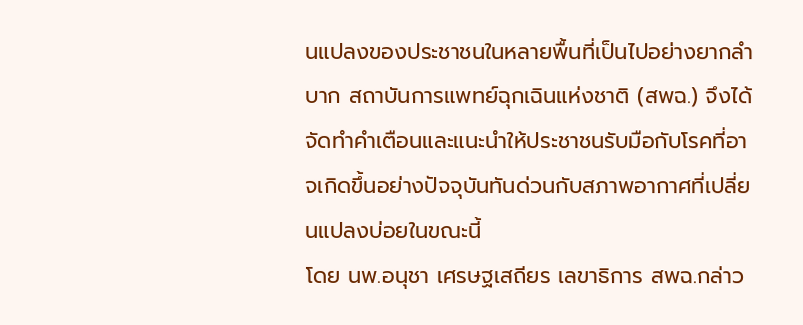นแปลงของประชาชนในหลายพื้นที่เป็นไปอย่างยากลำบาก สถาบันการแพทย์ฉุกเฉินแห่งชาติ (สพฉ.) จึงได้จัดทำคำเตือนและแนะนำให้ประชาชนรับมือกับโรคที่อาจเกิดขึ้นอย่างปัจจุบันทันด่วนกับสภาพอากาศที่เปลี่ยนแปลงบ่อยในขณะนี้
โดย นพ.อนุชา เศรษฐเสถียร เลขาธิการ สพฉ.กล่าว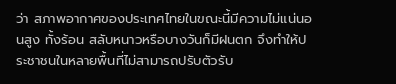ว่า สภาพอากาศของประเทศไทยในขณะนี้มีความไม่แน่นอนสูง ทั้งร้อน สลับหนาวหรือบางวันก็มีฝนตก จึงทำให้ประชาชนในหลายพื้นที่ไม่สามารถปรับตัวรับ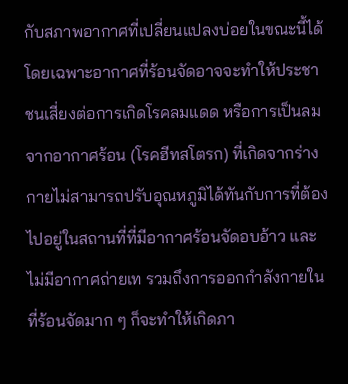กับสภาพอากาศที่เปลี่ยนแปลงบ่อยในขณะนี้ได้
โดยเฉพาะอากาศที่ร้อนจัดอาจจะทำให้ประชาชนเสี่ยงต่อการเกิดโรคลมแดด หรือการเป็นลมจากอากาศร้อน (โรคฮีทสโตรก) ที่เกิดจากร่างกายไม่สามารถปรับอุณหภูมิได้ทันกับการที่ต้องไปอยู่ในสถานที่ที่มีอากาศร้อนจัดอบอ้าว และไม่มีอากาศถ่ายเท รวมถึงการออกกำลังกายในที่ร้อนจัดมาก ๆ ก็จะทำให้เกิดภา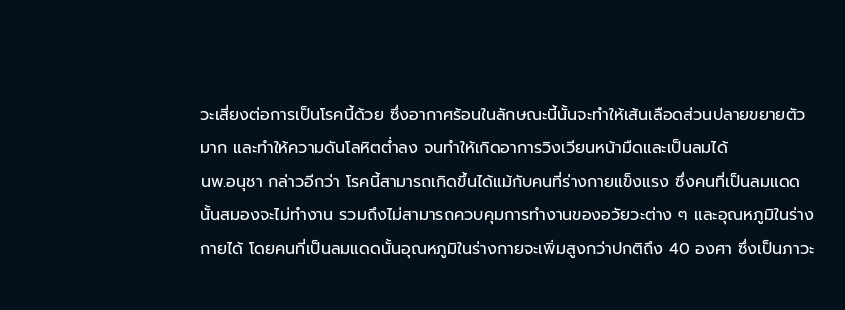วะเสี่ยงต่อการเป็นโรคนี้ด้วย ซึ่งอากาศร้อนในลักษณะนี้นั้นจะทำให้เส้นเลือดส่วนปลายขยายตัวมาก และทำให้ความดันโลหิตต่ำลง จนทำให้เกิดอาการวิงเวียนหน้ามืดและเป็นลมได้
นพ.อนุชา กล่าวอีกว่า โรคนี้สามารถเกิดขึ้นได้แม้กับคนที่ร่างกายแข็งแรง ซึ่งคนที่เป็นลมแดดนั้นสมองจะไม่ทำงาน รวมถึงไม่สามารถควบคุมการทำงานของอวัยวะต่าง ๆ และอุณหภูมิในร่างกายได้ โดยคนที่เป็นลมแดดนั้นอุณหภูมิในร่างกายจะเพิ่มสูงกว่าปกติถึง 40 องศา ซึ่งเป็นภาวะ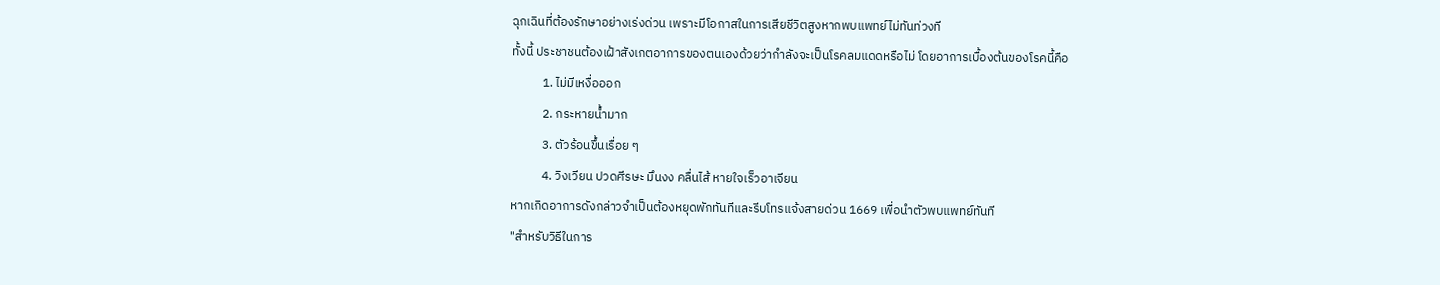ฉุกเฉินที่ต้องรักษาอย่างเร่งด่วน เพราะมีโอกาสในการเสียชีวิตสูงหากพบแพทย์ไม่ทันท่วงที
ทั้งนี้ ประชาชนต้องเฝ้าสังเกตอาการของตนเองด้วยว่ากำลังจะเป็นโรคลมแดดหรือไม่ โดยอาการเบื้องต้นของโรคนี้คือ
           1. ไม่มีเหงื่อออก
           2. กระหายน้ำมาก
           3. ตัวร้อนขึ้นเรื่อย ๆ
           4. วิงเวียน ปวดศีรษะ มึนงง คลื่นไส้ หายใจเร็วอาเจียน
หากเกิดอาการดังกล่าวจำเป็นต้องหยุดพักทันทีและรีบโทรแจ้งสายด่วน 1669 เพื่อนำตัวพบแพทย์ทันที
"สำหรับวิธีในการ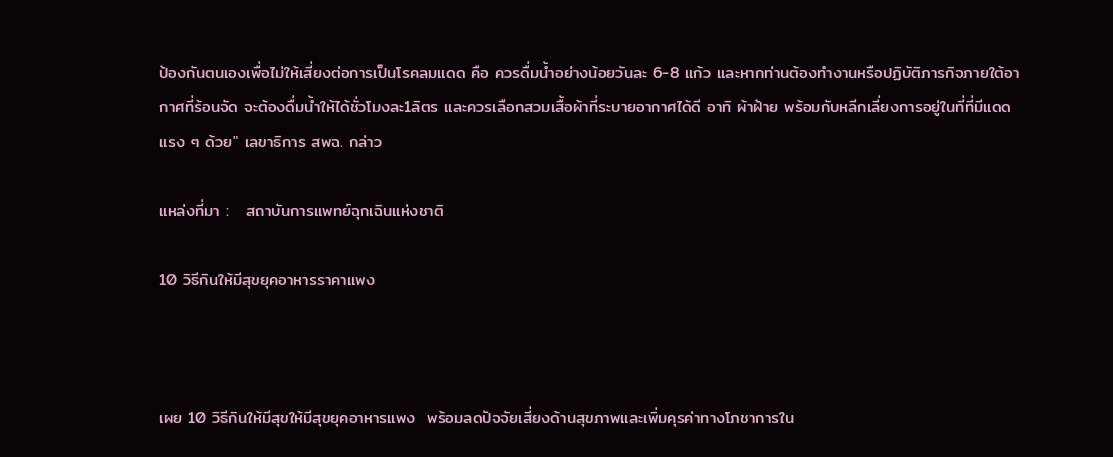ป้องกันตนเองเพื่อไม่ให้เสี่ยงต่อการเป็นโรคลมแดด คือ ควรดื่มน้ำอย่างน้อยวันละ 6-8 แก้ว และหากท่านต้องทำงานหรือปฏิบัติภารกิจภายใต้อากาศที่ร้อนจัด จะต้องดื่มน้ำให้ได้ชั่วโมงละ1ลิตร และควรเลือกสวมเสื้อผ้าที่ระบายอากาศได้ดี อาทิ ผ้าฝ้าย พร้อมกับหลีกเลี่ยงการอยู่ในที่ที่มีแดดแรง ๆ ด้วย" เลขาธิการ สพฉ. กล่าว

แหล่งที่มา :   สถาบันการแพทย์ฉุกเฉินแห่งชาติ

10 วิธีกินให้มีสุขยุคอาหารราคาแพง



เผย 10 วิธีกินให้มีสุขให้มีสุขยุคอาหารแพง  พร้อมลดปัจจัยเสี่ยงด้านสุขภาพและเพิ่มคุรค่าทางโภชาการใน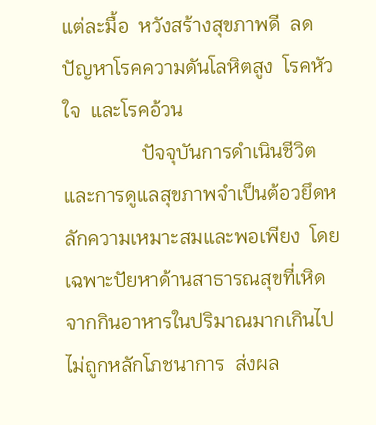แต่ละมื้อ  หวังสร้างสุขภาพดี  ลดปัญหาโรคความดันโลหิตสูง  โรคหัวใจ  และโรคอ้วน
                ปัจจุบันการดำเนินชีวิตและการดูแลสุขภาพจำเป็นต้อวยึดหลักความเหมาะสมและพอเพียง  โดยเฉพาะปัยหาด้านสาธารณสุขที่เหิดจากกินอาหารในปริมาณมากเกินไป  ไม่ถูกหลักโภชนาการ  ส่งผล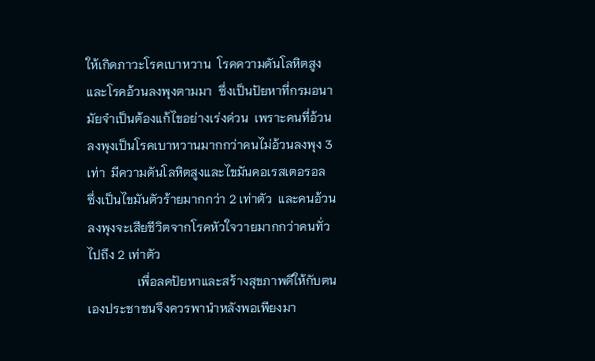ให้เกิดภาวะโรคเบาหวาน  โรคความดันโลหิตสูง  และโรคอ้วนลงพุงตามมา  ซึ่งเป็นปัยหาที่กรมอนามัยจำเป็นต้องแก้ไขอย่างเร่งด่วน  เพราะคนที่อ้วนลงพุงเป็นโรคเบาหวานมากกว่าคนไม่อ้วนลงพุง 3 เท่า  มีความดันโลหิตสูงและไขมันคอเรสเตอรอล  ซึ่งเป็นไขมันตัวร้ายมากกว่า 2 เท่าตัว  และคนอ้วนลงพุงจะเสียชีวิตจากโรคหัวใจวายมากกว่าคนทั่วไปถึง 2 เท่าตัว
                เพื่อลดปัยหาและสร้างสุขภาพดีให้กับตนเองประชาชนจึงควรพานำหลังพอเพียงมา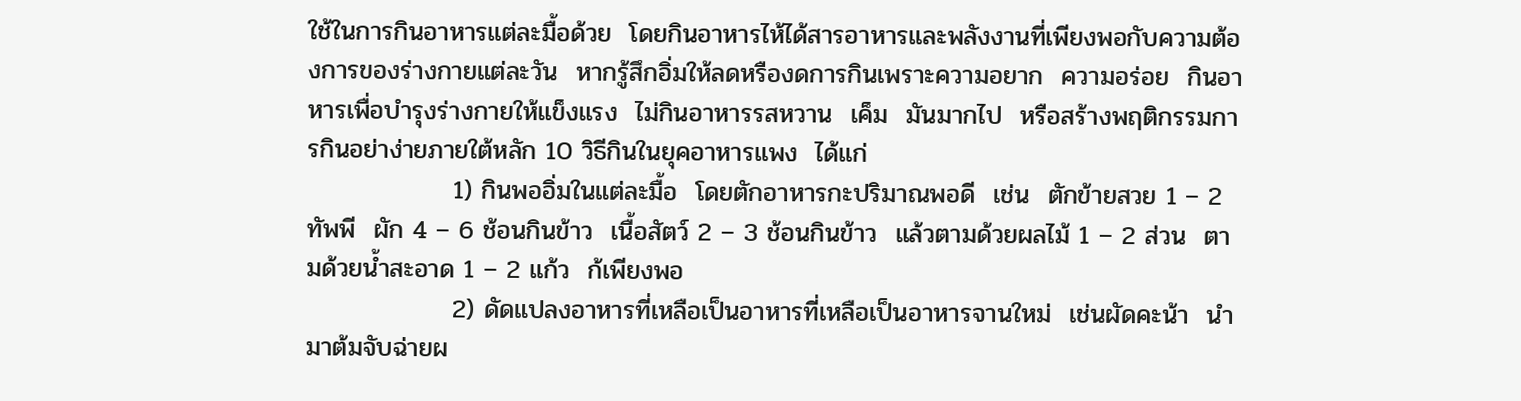ใช้ในการกินอาหารแต่ละมื้อด้วย  โดยกินอาหารไห้ได้สารอาหารและพลังงานที่เพียงพอกับความต้องการของร่างกายแต่ละวัน  หากรู้สึกอิ่มให้ลดหรืองดการกินเพราะความอยาก  ความอร่อย  กินอาหารเพื่อบำรุงร่างกายให้แข็งแรง  ไม่กินอาหารรสหวาน  เค็ม  มันมากไป  หรือสร้างพฤติกรรมการกินอย่าง่ายภายใต้หลัก 10 วิธีกินในยุคอาหารแพง  ได้แก่
                1) กินพออิ่มในแต่ละมื้อ  โดยตักอาหารกะปริมาณพอดี  เช่น  ตักข้ายสวย 1 – 2 ทัพพี  ผัก 4 – 6 ช้อนกินข้าว  เนื้อสัตว์ 2 – 3 ช้อนกินข้าว  แล้วตามด้วยผลไม้ 1 – 2 ส่วน  ตามด้วยน้ำสะอาด 1 – 2 แก้ว  ก้เพียงพอ
                2) ดัดแปลงอาหารที่เหลือเป็นอาหารที่เหลือเป็นอาหารจานใหม่  เช่นผัดคะน้า  นำมาต้มจับฉ่ายผ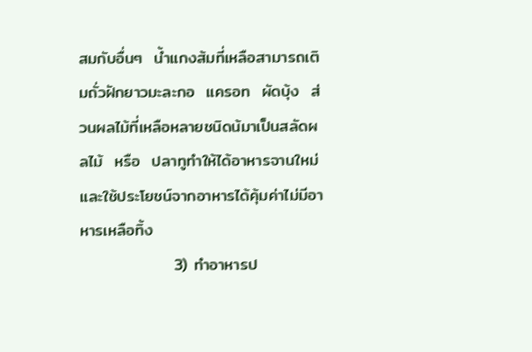สมกับอื่นๆ  น้ำแกงส้มที่เหลือสามารถเติมถั่วฝักยาวมะละกอ  แครอท  ผัดบุ้ง  ส่วนผลไม้ที่เหลือหลายชนิดน้มาเป็นสลัดผลไม้  หรือ  ปลาทูทำให้ได้อาหารจานใหม่  และใช้ประโยชน์จากอาหารได้คุ้มค่าไม่มีอาหารเหลือทิ้ง
                3) ทำอาหารป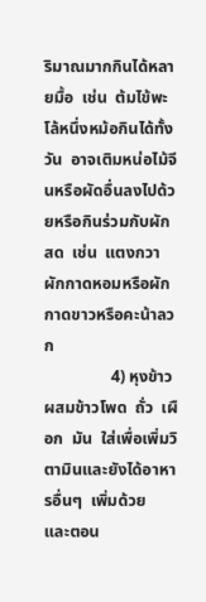ริมาณมากกินได้หลายมื้อ  เช่น  ต้มไข้พะโล้หนึ่งหม้อกินได้ทั้งวัน  อาจเติมหน่อไม้จีนหรือผัดอื่นลงไปด้วยหรือกินร่วมกับผักสด  เช่น  แตงกวา  ผักกาดหอมหรือผักกาดขาวหรือคะน้าลวก
                4) หุงข้าวผสมข้าวโพด  ถั่ว  เผือก  มัน  ใส่เพื่อเพิ่มวิตามินและยังได้อาหารอื่นๆ  เพิ่มด้วย  และตอน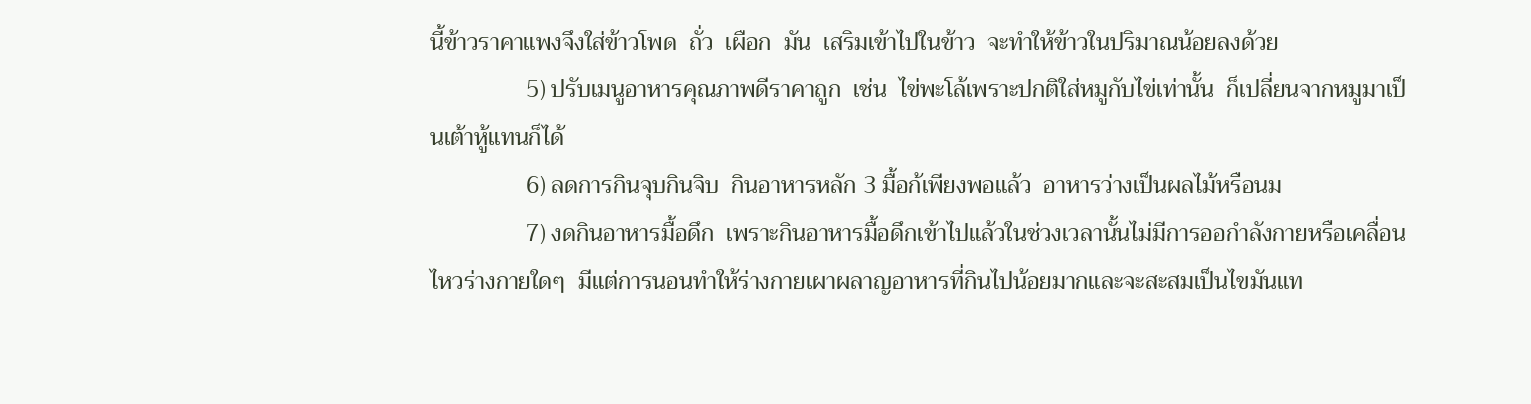นี้ข้าวราคาแพงจึงใส่ข้าวโพด  ถั่ว  เผือก  มัน  เสริมเข้าไปในข้าว  จะทำให้ข้าวในปริมาณน้อยลงด้วย
                5) ปรับเมนูอาหารคุณภาพดีราคาถูก  เช่น  ไข่พะโล้เพราะปกติใส่หมูกับไข่เท่านั้น  ก็เปลี่ยนจากหมูมาเป็นเต้าหู้แทนก็ได้
                6) ลดการกินจุบกินจิบ  กินอาหารหลัก 3 มื้อก้เพียงพอแล้ว  อาหารว่างเป็นผลไม้หรือนม
                7) งดกินอาหารมื้อดึก  เพราะกินอาหารมื้อดึกเข้าไปแล้วในช่วงเวลานั้นไม่มีการออกำลังกายหรือเคลื่อนไหวร่างกายใดๆ  มีแต่การนอนทำให้ร่างกายเผาผลาญอาหารที่กินไปน้อยมากและจะสะสมเป็นไขมันแท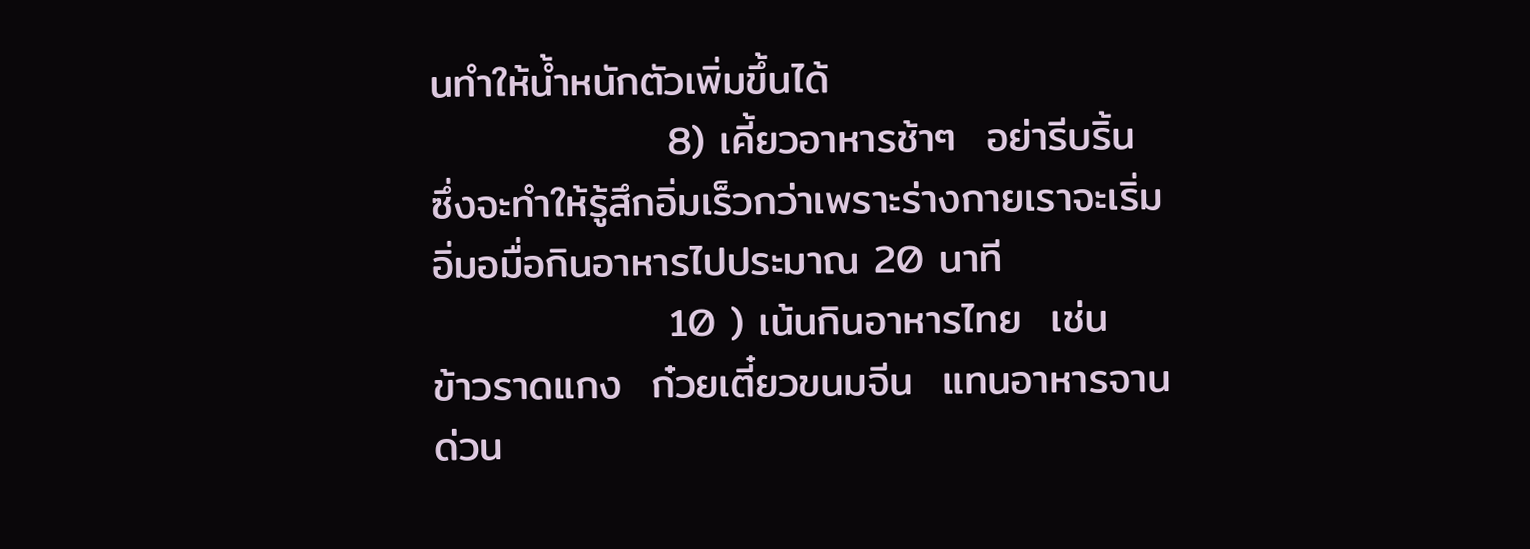นทำให้น้ำหนักตัวเพิ่มขึ้นได้
                8) เคี้ยวอาหารช้าๆ  อย่ารีบริ้น  ซึ่งจะทำให้รู้สึกอิ่มเร็วกว่าเพราะร่างกายเราจะเริ่มอิ่มอมื่อกินอาหารไปประมาณ 20 นาที
                10 ) เน้นกินอาหารไทย  เช่น  ข้าวราดแกง  ก๋วยเตี๋ยวขนมจีน  แทนอาหารจานด่วน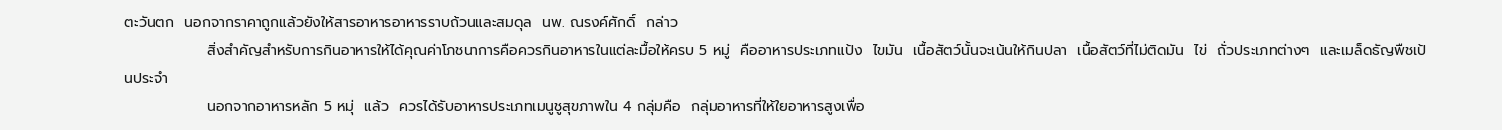ตะวันตก  นอกจากราคาถูกแล้วยังให้สารอาหารอาหารราบถ้วนและสมดุล  นพ. ณรงค์ศักดิ์  กล่าว
                สิ่งสำคัญสำหรับการกินอาหารให้ได้คุณค่าโภชนาการคือควรกินอาหารในแต่ละมื้อให้ครบ 5 หมู่  คืออาหารประเภทแป้ง  ไขมัน  เนื้อสัตว์นั้นจะเน้นให้กินปลา  เนื้อสัตว์ที่ไม่ติดมัน  ไข่  ถั่วประเภทต่างๆ  และเมล็ดธัญพืชเป้นประจำ
                นอกจากอาหารหลัก 5 หมุ่  แล้ว  ควรได้รับอาหารประเภทเมนูชูสุขภาพใน 4 กลุ่มคือ  กลุ่มอาหารที่ให้ใยอาหารสูงเพื่อ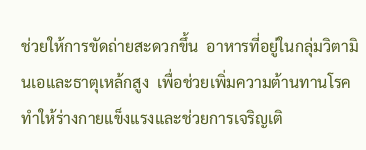ช่วยให้การขัดถ่ายสะดวกขึ้น  อาหารที่อยู่ในกลุ่มวิตามินเอและธาตุเหล้กสูง  เพื่อช่วยเพิ่มความต้านทานโรคทำให้ร่างกายแข็งแรงและช่วยการเจริญเติ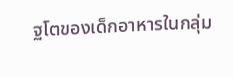ฐโตของเด็กอาหารในกลุ่ม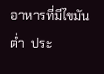อาหารที่มีไขมันต่ำ  ประ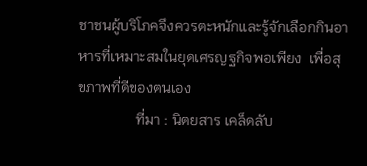ชาชนผู้บริโภคจึงควรตะหนักและรู้จักเลือกกินอาหารที่เหมาะสมในยุดเศรญฐกิจพอเพียง  เพื่อสุขภาพที่ดีของตนเอง
                ที่มา : นิตยสาร เคล็ดลับ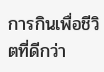การกินเพื่อชีวิตที่ดีกว่า